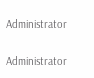Administrator

Administrator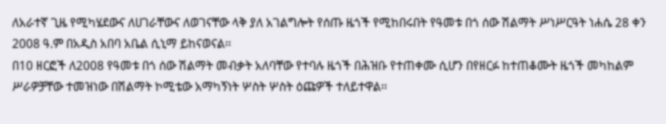ለአራተኛ ጊዜ የሚካሄደውና ለሀገራቸውና ለወገናቸው ላቅ ያለ አገልግሎት የሰጡ ዜጎች የሚከበሩበት የዓመቱ በጎ ሰው ሽልማት ሥነሥርዓት ነሐሴ 28 ቀን 2008 ዓ.ም በአዲስ አበባ አቤል ሲኒማ ይከናወናል፡፡
በ10 ዘርፎች ለ2008 የዓመቱ በጎ ሰው ሽልማት መብቃት አለባቸው የተባሉ ዜጎች በሕዝቡ የተጠቀሙ ሲሆን በየዘርፉ ከተጠቆሙት ዜጎች መካከልም ሥራዎቻቸው ተመዝነው በሽልማት ኮሚቴው አማካኝነት ሦስት ሦስት ዕጩዎች ተለይተዋል፡፡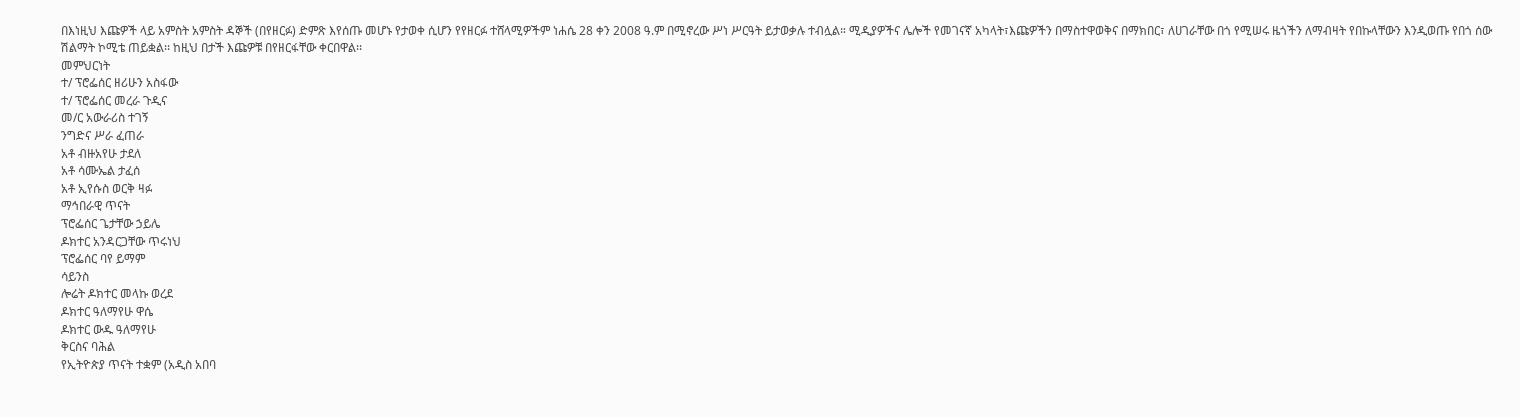በእነዚህ እጩዎች ላይ አምስት አምስት ዳኞች (በየዘርፉ) ድምጽ እየሰጡ መሆኑ የታወቀ ሲሆን የየዘርፉ ተሸላሚዎችም ነሐሴ 28 ቀን 2008 ዓ.ም በሚኖረው ሥነ ሥርዓት ይታወቃሉ ተብሏል። ሚዲያዎችና ሌሎች የመገናኛ አካላት፣እጩዎችን በማስተዋወቅና በማክበር፣ ለሀገራቸው በጎ የሚሠሩ ዜጎችን ለማብዛት የበኩላቸውን እንዲወጡ የበጎ ሰው ሽልማት ኮሚቴ ጠይቋል፡፡ ከዚህ በታች እጩዎቹ በየዘርፋቸው ቀርበዋል፡፡
መምህርነት
ተ/ ፕሮፌሰር ዘሪሁን አስፋው
ተ/ ፕሮፌሰር መረራ ጉዲና
መ/ር አውራሪስ ተገኝ
ንግድና ሥራ ፈጠራ
አቶ ብዙአየሁ ታደለ
አቶ ሳሙኤል ታፈሰ
አቶ ኢየሱስ ወርቅ ዛፉ
ማኅበራዊ ጥናት
ፕሮፌሰር ጌታቸው ኃይሌ
ዶክተር አንዳርጋቸው ጥሩነህ
ፕሮፌሰር ባየ ይማም
ሳይንስ
ሎሬት ዶክተር መላኩ ወረደ
ዶክተር ዓለማየሁ ዋሴ
ዶክተር ውዱ ዓለማየሁ
ቅርስና ባሕል
የኢትዮጵያ ጥናት ተቋም (አዲስ አበባ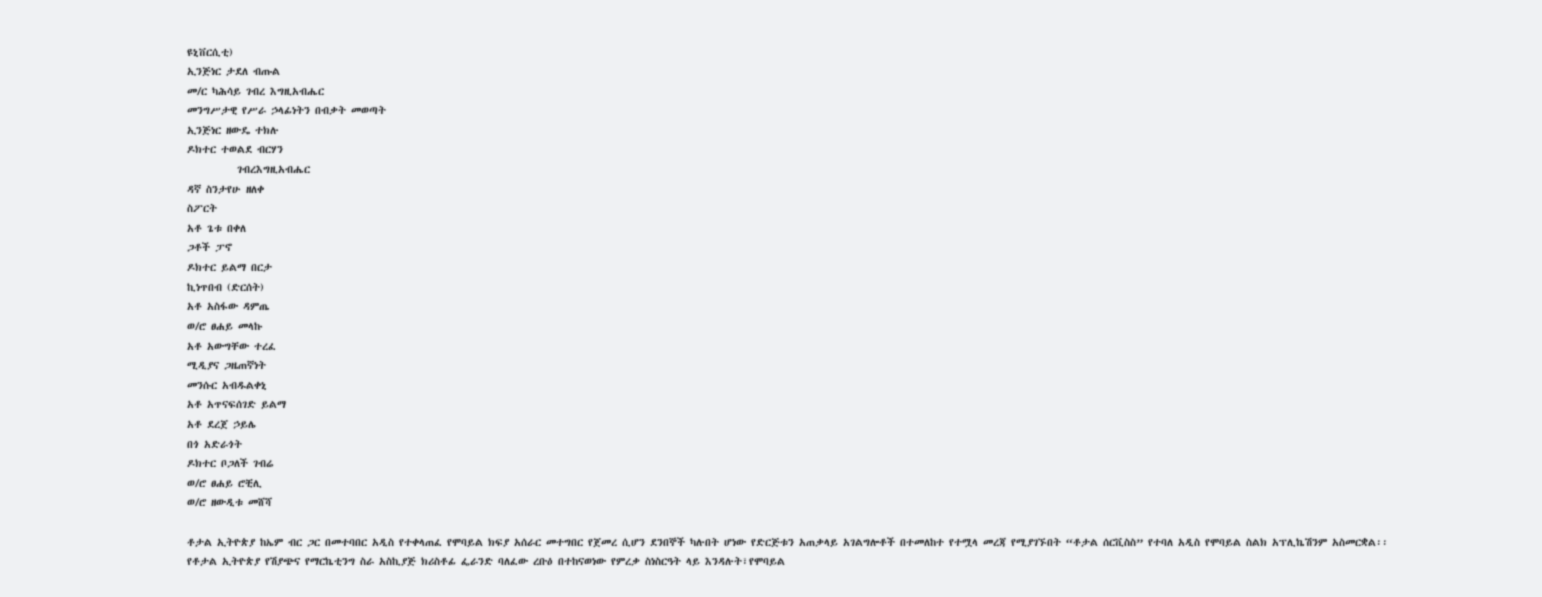ዩኒቨርሲቲ)
ኢንጅነር ታደለ ብጡል
መ/ር ካሕሳይ ገብረ እግዚአብሔር
መንግሥታዊ የሥራ ኃላፊነትን በብቃት መወጣት
ኢንጅነር ዘውዴ ተክሉ
ዶክተር ተወልደ ብርሃን
          ገብረእግዚአብሔር
ዳኛ ስንታየሁ ዘለቀ
ስፖርት
አቶ ጌቱ በቀለ
ጋቶች ፓኖ
ዶክተር ይልማ በርታ
ኪነጥበብ (ድርሰት)
አቶ አስፋው ዳምጤ
ወ/ሮ ፀሐይ መላኩ
አቶ አውግቸው ተረፈ
ሚዲያና ጋዜጠኛነት
መንሱር አብዱልቀኒ
አቶ አጥናፍሰገድ ይልማ
አቶ ደረጀ ኃይሌ
በጎ አድራጎት
ዶክተር ቦጋለች ገብሬ
ወ/ሮ ፀሐይ ሮቺሊ
ወ/ሮ ዘውዲቱ መሸሻ

ቶታል ኢትዮጵያ ከኤም ብር ጋር በመተባበር አዲስ የተቀላጠፈ የሞባይል ክፍያ አሰራር መተግበር የጀመረ ሲሆን ደንበኞች ካሉበት ሆነው የድርጅቱን አጠቃላይ አገልግሎቶች በተመለከተ የተሟላ መረጃ የሚያገኙበት “ቶታል ሰርቪስስ” የተባለ አዲስ የሞባይል ስልክ አፕሊኬሽንም አስመርቋል፡፡
የቶታል ኢትዮጵያ የሽያጭና የማርኬቲንግ ስራ አስኪያጅ ክሪስቶፊ ፌራንድ ባለፈው ረቡዕ በተከናወነው የምረቃ ስነስርዓት ላይ እንዳሉት፣የሞባይል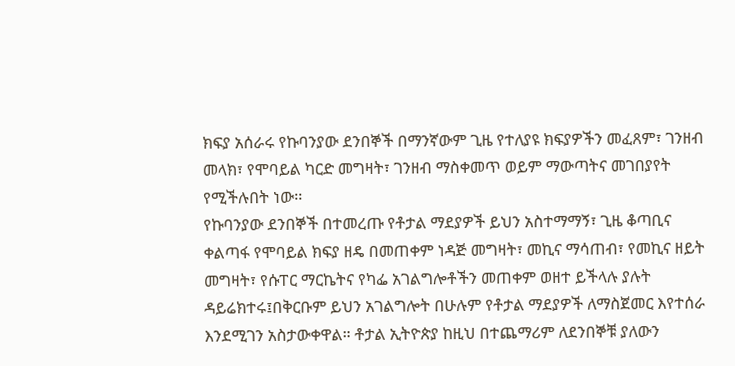ክፍያ አሰራሩ የኩባንያው ደንበኞች በማንኛውም ጊዜ የተለያዩ ክፍያዎችን መፈጸም፣ ገንዘብ መላክ፣ የሞባይል ካርድ መግዛት፣ ገንዘብ ማስቀመጥ ወይም ማውጣትና መገበያየት የሚችሉበት ነው፡፡
የኩባንያው ደንበኞች በተመረጡ የቶታል ማደያዎች ይህን አስተማማኝ፣ ጊዜ ቆጣቢና ቀልጣፋ የሞባይል ክፍያ ዘዴ በመጠቀም ነዳጅ መግዛት፣ መኪና ማሳጠብ፣ የመኪና ዘይት መግዛት፣ የሱፐር ማርኬትና የካፌ አገልግሎቶችን መጠቀም ወዘተ ይችላሉ ያሉት ዳይሬክተሩ፤በቅርቡም ይህን አገልግሎት በሁሉም የቶታል ማደያዎች ለማስጀመር እየተሰራ እንደሚገን አስታውቀዋል። ቶታል ኢትዮጵያ ከዚህ በተጨማሪም ለደንበኞቹ ያለውን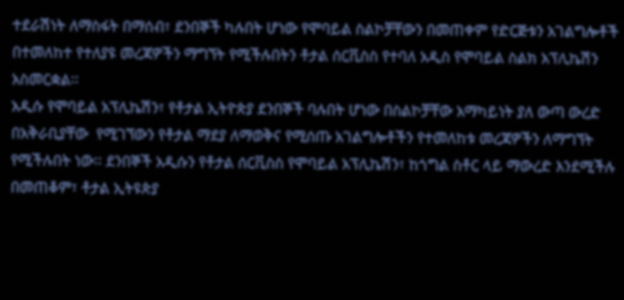ተደራሽነት ለማስፋት በማሰብ፣ ደንበኞች ካሉበት ሆነው የሞባይል ስልኮቻቸውን በመጠቀም የድርጅቱን አገልግሎቶች በተመለከተ የተለያዩ መረጃዎችን ማግኘት የሚችሉበትን ቶታል ሰርቪስስ የተባለ አዲስ የሞባይል ስልክ አፕሊኬሽን አስመርቋል፡፡
አዲሱ የሞባይል አፕሊኬሽን፣ የቶታል ኢትዮጵያ ደንበኞች ባሉበት ሆነው በስልኮቻቸው አማካይነት ያለ ውጣ ውረድ በአቅራቢያቸው  የሚገኘውን የቶታል ማደያ ለማወቅና የሚሰጡ አገልግሎቶችን የተመለከቱ መረጃዎችን ለማግኘት የሚችሉበት ነው፡፡ ደንበኞች አዲሱን የቶታል ሰርቪስስ የሞባይል አፕሊኬሽን፣ ከጎግል ስቶር ላይ ማውረድ እንደሚችሉ በመጠቆም፣ ቶታል ኢትዩጵያ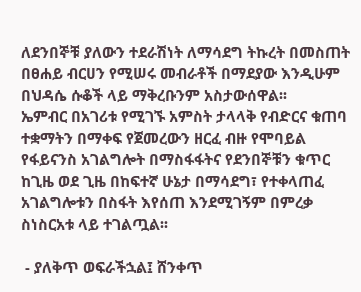ለደንበኞቹ ያለውን ተደራሽነት ለማሳደግ ትኩረት በመስጠት በፀሐይ ብርሀን የሚሠሩ መብራቶች በማደያው እንዲሁም በህዳሴ ሱቆች ላይ ማቅረቡንም አስታውሰዋል፡፡
ኤምብር በአገሪቱ የሚገኙ አምስት ታላላቅ የብድርና ቁጠባ ተቋማትን በማቀፍ የጀመረውን ዘርፈ ብዙ የሞባይል የፋይናንስ አገልግሎት በማስፋፋትና የደንበኞቹን ቁጥር ከጊዜ ወደ ጊዜ በከፍተኛ ሁኔታ በማሳደግ፣ የተቀላጠፈ አገልግሎቱን በስፋት እየሰጠ እንደሚገኝም በምረቃ ስነስርአቱ ላይ ተገልጧል፡፡

 - ያለቅጥ ወፍራችኋል፤ ሸንቀጥ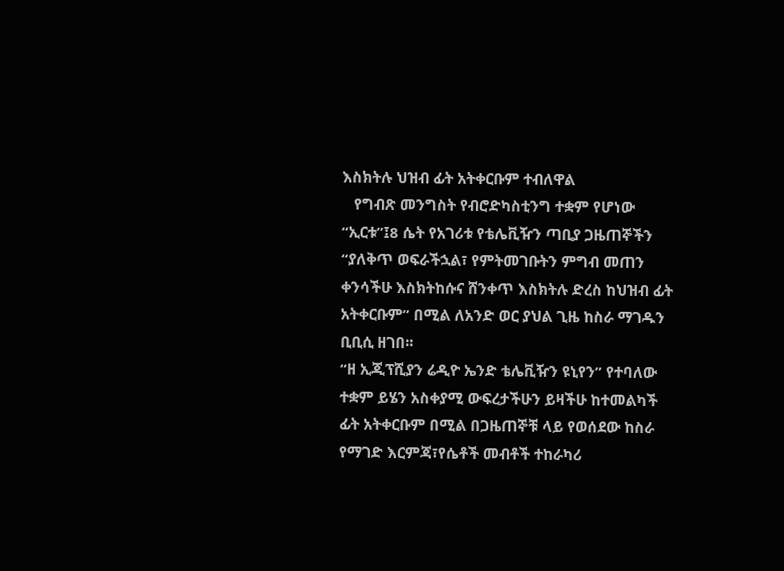እስክትሉ ህዝብ ፊት አትቀርቡም ተብለዋል
   የግብጽ መንግስት የብሮድካስቲንግ ተቋም የሆነው “ኢርቱ”፤8 ሴት የአገሪቱ የቴሌቪዥን ጣቢያ ጋዜጠኞችን “ያለቅጥ ወፍራችኋል፣ የምትመገቡትን ምግብ መጠን ቀንሳችሁ እስክትከሱና ሸንቀጥ እስክትሉ ድረስ ከህዝብ ፊት አትቀርቡም” በሚል ለአንድ ወር ያህል ጊዜ ከስራ ማገዱን ቢቢሲ ዘገበ፡፡
“ዘ ኢጂፕሺያን ሬዲዮ ኤንድ ቴሌቪዥን ዩኒየን” የተባለው ተቋም ይሄን አስቀያሚ ውፍረታችሁን ይዛችሁ ከተመልካች ፊት አትቀርቡም በሚል በጋዜጠኞቹ ላይ የወሰደው ከስራ የማገድ እርምጃ፣የሴቶች መብቶች ተከራካሪ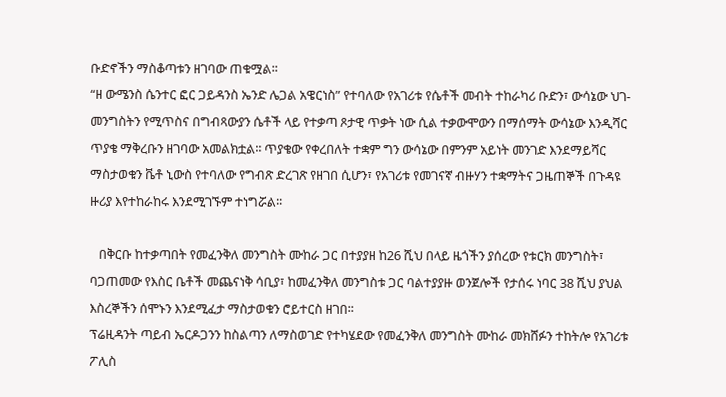ቡድኖችን ማስቆጣቱን ዘገባው ጠቁሟል፡፡
“ዘ ውሜንስ ሴንተር ፎር ጋይዳንስ ኤንድ ሌጋል አዌርነስ” የተባለው የአገሪቱ የሴቶች መብት ተከራካሪ ቡድን፣ ውሳኔው ህገ-መንግስትን የሚጥስና በግብጻውያን ሴቶች ላይ የተቃጣ ጾታዊ ጥቃት ነው ሲል ተቃውሞውን በማሰማት ውሳኔው እንዲሻር ጥያቄ ማቅረቡን ዘገባው አመልክቷል፡፡ ጥያቄው የቀረበለት ተቋም ግን ውሳኔው በምንም አይነት መንገድ እንደማይሻር ማስታወቁን ቬቶ ኒውስ የተባለው የግብጽ ድረገጽ የዘገበ ሲሆን፣ የአገሪቱ የመገናኛ ብዙሃን ተቋማትና ጋዜጠኞች በጉዳዩ ዙሪያ እየተከራከሩ እንደሚገኙም ተነግሯል፡፡

   በቅርቡ ከተቃጣበት የመፈንቅለ መንግስት ሙከራ ጋር በተያያዘ ከ26 ሺህ በላይ ዜጎችን ያሰረው የቱርክ መንግስት፣ ባጋጠመው የእስር ቤቶች መጨናነቅ ሳቢያ፣ ከመፈንቅለ መንግስቱ ጋር ባልተያያዙ ወንጀሎች የታሰሩ ነባር 38 ሺህ ያህል እስረኞችን ሰሞኑን እንደሚፈታ ማስታወቁን ሮይተርስ ዘገበ፡፡
ፕሬዚዳንት ጣይብ ኤርዶጋንን ከስልጣን ለማስወገድ የተካሄደው የመፈንቅለ መንግስት ሙከራ መክሸፉን ተከትሎ የአገሪቱ ፖሊስ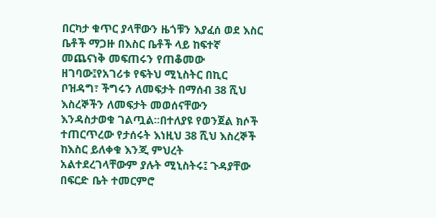በርካታ ቁጥር ያላቸውን ዜጎቹን እያፈሰ ወደ እስር ቤቶች ማጋዙ በእስር ቤቶች ላይ ከፍተኛ መጨናነቅ መፍጠሩን የጠቆመው ዘገባው፤የአገሪቱ የፍትህ ሚኒስትር በኪር ቦዝዳግ፣ ችግሩን ለመፍታት በማሰብ 38 ሺህ እስረኞችን ለመፍታት መወሰናቸውን እንዳስታወቁ ገልጧል፡፡በተለያዩ የወንጀል ክሶች ተጠርጥረው የታሰሩት እነዚህ 38 ሺህ እስረኞች ከእስር ይለቀቁ እንጂ ምህረት አልተደረገላቸውም ያሉት ሚኒስትሩ፤ ጉዳያቸው በፍርድ ቤት ተመርምሮ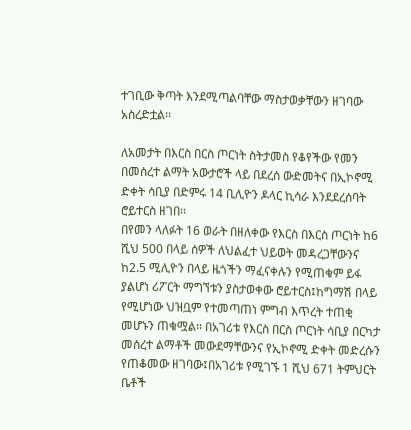ተገቢው ቅጣት እንደሚጣልባቸው ማስታወቃቸውን ዘገባው አስረድቷል፡፡

ለአመታት በእርስ በርስ ጦርነት ስትታመስ የቆየችው የመን በመሰረተ ልማት አውታሮች ላይ በደረሰ ውድመትና በኢኮኖሚ ድቀት ሳቢያ በድምሩ 14 ቢሊዮን ዶላር ኪሳራ እንደደረሰባት ሮይተርስ ዘገበ፡፡
በየመን ላለፉት 16 ወራት በዘለቀው የእርስ በእርስ ጦርነት ከ6 ሺህ 500 በላይ ሰዎች ለህልፈተ ህይወት መዳረጋቸውንና ከ2.5 ሚሊዮን በላይ ዜጎችን ማፈናቀሉን የሚጠቁም ይፋ ያልሆነ ሪፖርት ማግኘቱን ያስታወቀው ሮይተርስ፤ከግማሽ በላይ የሚሆነው ህዝቧም የተመጣጠነ ምግብ እጥረት ተጠቂ መሆኑን ጠቁሟል፡፡ በአገሪቱ የእርስ በርስ ጦርነት ሳቢያ በርካታ መሰረተ ልማቶች መውደማቸውንና የኢኮኖሚ ድቀት መድረሱን የጠቆመው ዘገባው፤በአገሪቱ የሚገኙ 1 ሺህ 671 ትምህርት ቤቶች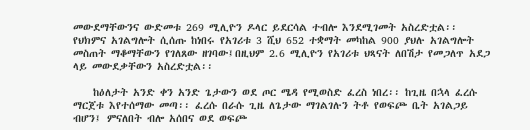መውደማቸውንና ውድመቱ 269 ሚሊዮን ዶላር ይደርሳል ተብሎ እንደሚገመት አስረድቷል፡፡
የህክምና አገልግሎት ሲሰጡ ከነበሩ የአገሪቱ 3 ሺህ 652 ተቋማት መካከል 900 ያህሉ አገልግሎት መስጠት ማቆማቸውን የገለጸው ዘገባው፤በዚህም 2.6 ሚሊዮን የአገሪቱ ህጻናት ለበሽታ የመጋለጥ አደጋ ላይ መውደቃቸውን አስረድቷል፡፡

    ከዕለታት አንድ ቀን አንድ ጌታውን ወደ ጦር ሜዳ የሚወስድ ፈረስ ነበረ፡፡ ከጊዜ በኋላ ፈረሱ ማርጀቱ እየተሰማው መጣ፡፡ ፈረሱ በራሱ ጊዜ ለጌታው ማገልገሉን ትቶ የወፍጮ ቤት አገልጋይ ብሆን፤ ምናለበት ብሎ አሰበና ወደ ወፍጮ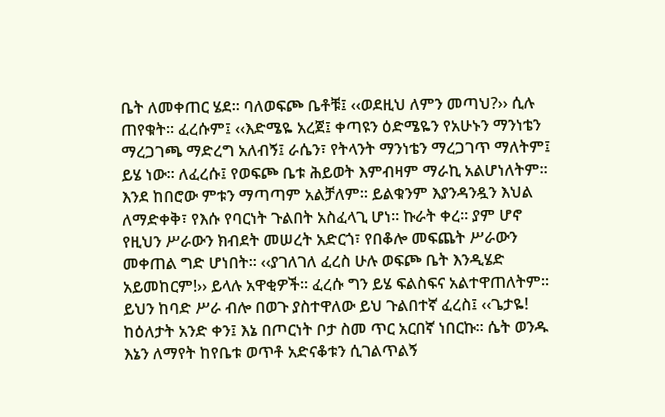ቤት ለመቀጠር ሄደ፡፡ ባለወፍጮ ቤቶቹ፤ ‹‹ወደዚህ ለምን መጣህ?›› ሲሉ ጠየቁት፡፡ ፈረሱም፤ ‹‹እድሜዬ አረጀ፤ ቀጣዩን ዕድሜዬን የአሁኑን ማንነቴን ማረጋገጫ ማድረግ አለብኝ፤ ራሴን፣ የትላንት ማንነቴን ማረጋገጥ ማለትም፤ ይሄ ነው፡፡ ለፈረሱ፤ የወፍጮ ቤቱ ሕይወት እምብዛም ማራኪ አልሆነለትም፡፡ እንደ ከበሮው ምቱን ማጣጣም አልቻለም፡፡ ይልቁንም እያንዳንዷን እህል ለማድቀቅ፣ የእሱ የባርነት ጉልበት አስፈላጊ ሆነ፡፡ ኩራት ቀረ፡፡ ያም ሆኖ የዚህን ሥራውን ክብደት መሠረት አድርጎ፣ የበቆሎ መፍጨት ሥራውን መቀጠል ግድ ሆነበት፡፡ ‹‹ያገለገለ ፈረስ ሁሉ ወፍጮ ቤት እንዲሄድ አይመከርም!›› ይላሉ አዋቂዎች፡፡ ፈረሱ ግን ይሄ ፍልስፍና አልተዋጠለትም፡፡ ይህን ከባድ ሥራ ብሎ በወጉ ያስተዋለው ይህ ጉልበተኛ ፈረስ፤ ‹‹ጌታዬ! ከዕለታት አንድ ቀን፤ እኔ በጦርነት ቦታ ስመ ጥር አርበኛ ነበርኩ፡፡ ሴት ወንዱ እኔን ለማየት ከየቤቱ ወጥቶ አድናቆቱን ሲገልጥልኝ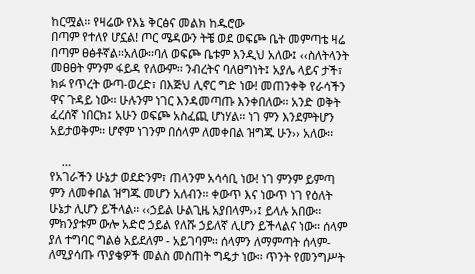ከርሟል፡፡ የዛሬው የእኔ ቅርፅና መልክ ከዱሮው
በጣም የተለየ ሆኗል! ጦር ሜዳውን ትቼ ወደ ወፍጮ ቤት መምጣቴ ዛሬ በጣም ፀፅቶኛል፡፡አለው፡፡ባለ ወፍጮ ቤቱም እንዲህ አለው፤ ‹‹ስለትላንት መፀፀት ምንም ፋይዳ የለውም፡፡ ንብረትና ባለፀግነት፤ አያሌ ላይና ታች፣ ክፉ የጥረት ውጣ-ወረድ፣ በእጅህ ሊኖር ግድ ነው! መጠንቀቅ የራሳችን ዋና ጉዳይ ነው፡፡ ሁሉንም ነገር እንዳመጣጡ እንቀበለው፡፡ አንድ ወቅት ፈረሰኛ ነበርክ፤ አሁን ወፍጮ አስፈጪ ሆነሃል፡፡ ነገ ምን እንደምትሆን አይታወቅም፡፡ ሆኖም ነገንም በሰላም ለመቀበል ዝግጁ ሁን›› አለው፡፡

    …
የአገራችን ሁኔታ ወደድንም፣ ጠላንም አሳሳቢ ነው! ነገ ምንም ይምጣ ምን ለመቀበል ዝግጁ መሆን አለብን፡፡ ቀውጥ እና ነውጥ ነገ የዕለት ሁኔታ ሊሆን ይችላል፡፡ ‹‹ኃይል ሁልጊዜ አያበላም››፤ ይላሉ አበው፡፡ ምክንያቱም ውሎ አድሮ ኃይል የለሹ ኃይለኛ ሊሆን ይችላልና ነው፡፡ ሰላም ያለ ተግባር ግልፅ አይደለም - አይገባም፡፡ ሰላምን ለማምጣት ሰላም- ለሚያሳጡ ጥያቄዎች መልስ መስጠት ግዴታ ነው፡፡ ጥንት የመንግሥት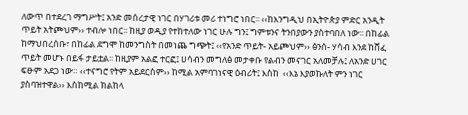ለውጥ በተደረገ ማግሥት፤ አንድ መሰረታዊ ነገር በሃገሪቱ መሪ ተነግሮ ነበር፡፡ ‹‹ከእንግዲህ በኢትዮጵያ ምድር አንዲት ጥይት አትጮህም›› ተብሎ ነበር፡፡ ከዚያ ወዲያ የተከተለው ነገር ሁሉ ግን፤ ግምቱንና ትንበያውን ያስተባበለ ነው፡፡ በከፊል ከማህበረሰቡ፣ በከፊል ደግሞ ከመንግስት በመነጨ ግጭት፤ ‹‹የአንድ ጥይት- አይጮህም›› ፅንሰ- ሃሳብ እንደ ከሸፈ ጥይት መሆኑ በይፋ ታይቷል፡፡ ከዚያም አልፎ ተርፎ፤ ሀሳብን መግለፅ መታቀቡ የልብን መናገር አለመቻሉ፤ ለአንድ ሀገር ፍፁም አደጋ ነው። ‹‹ተናግሮ የትም አይደርስም›› ከሚል አምባገነናዊ ዕብሪት፤ እስከ  ‹‹እኔ እያወኩለት ምን ነገር ያስባዝተዋል›› እስከሚል ክልከላ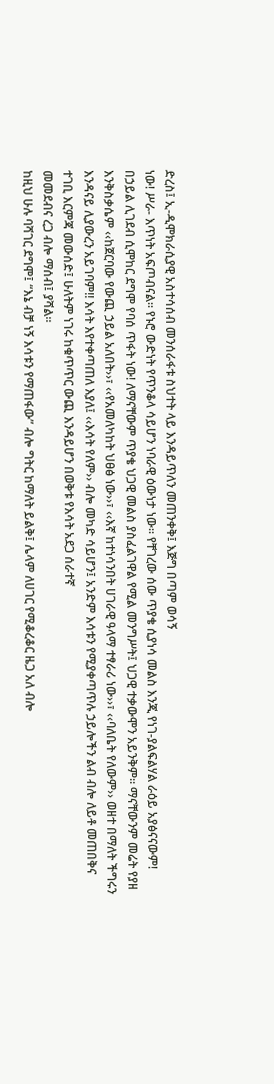ድረስ፤ ኢ-ዲሞክራሲያዊ አስተሳሰብ መንሰራፋቱ ስህተት ላይ እንዳይጥለን መጠንቀቅ፤ እጅግ በጣም ወሳኝ
ነው! ሥራ- እጥነት አፍጦብናል። የኑሮ ውድነት የጥንቆላ ሳይሆን ነባራዊ ዕውነታ ነው፡፡ የቸገረው ሰው ጥያቄ ሲያነሳ መልስ እንጂ የነገ-ያልፍልሃል ራዕይ አያፅናናውም! በኃይል ሊገደብ ሲሞከር ደግሞ የባሰ ጥፋት ነው! ለማናቸውም ጥያቄ ህጋዊ መልስ ያስፈልገዋል የሚል መንግሥት፤ ህጋዊ ተቃውሞን አይንቅም። ማናቸውንም መሬት የያዘ እንቅስቃሴም ‹‹ከጀርባው የውጪ ኃይል አለበት››፣ ‹‹የአመለካከት ህፀፅ ነው››፣ ‹‹እኛ ከተነሳንበት ሀገራዊ ዓላማ ተፃራሪ ነው››፣ ‹‹ባለቤት የለውም›› ወዘተ በማለት ችግሩን እንዳናይ ሊያውረን አይገባም!! እሳት እየተቀጣጠለ እያለ፤ ‹‹እሳት የለም›› ብሎ መካድ ሳይሆን፤ አንድም እሳቱን የሚያቀጣጥሉ ኃይሎችን ልብ ብሎ ለይቶ መጠበቅና ተገቢ እርምጃ መውሰድ፤ ሁለትም ነገሩ ከቁጥጥር ውጪ እንዳይሆን በወቅቱ የእሳት አደጋ ሰራተኛ
መመደብና ረጋ ብሎ ማሰብ፤ ያሻል፡፡
ከዚህ ሁሉ ባሻገር ደግሞ፤ “እኔ ብቻ ነኝ እሳቱን የማጠፋው” ብሎ ግትር ከማለት ይልቅ፤ ሌላም ለሀገር የሚቆረቆር ዜጋ አለ ብሎ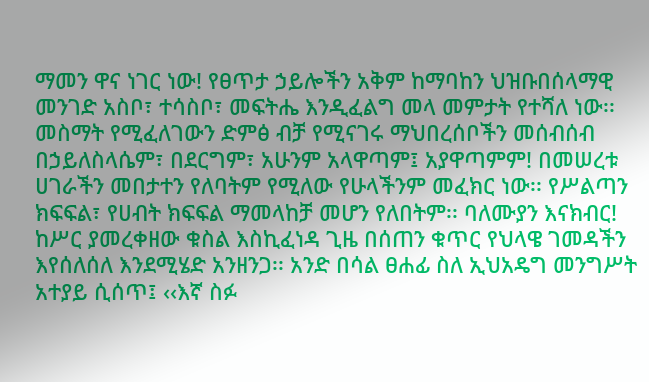ማመን ዋና ነገር ነው! የፀጥታ ኃይሎችን አቅም ከማባከን ህዝቡበሰላማዊ መንገድ አስቦ፣ ተሳስቦ፣ መፍትሔ እንዲፈልግ መላ መምታት የተሻለ ነው፡፡መስማት የሚፈለገውን ድምፅ ብቻ የሚናገሩ ማህበረሰቦችን መሰብሰብ በኃይለስላሴም፣ በደርግም፣ አሁንም አላዋጣም፤ አያዋጣምም! በመሠረቱ ሀገራችን መበታተን የለባትም የሚለው የሁላችንም መፈክር ነው፡፡ የሥልጣን ክፍፍል፣ የሀብት ክፍፍል ማመላከቻ መሆን የለበትም፡፡ ባለሙያን እናክብር! ከሥር ያመረቀዘው ቁስል እስኪፈነዳ ጊዜ በሰጠን ቁጥር የህላዌ ገመዳችን እየሰለሰለ እንደሚሄድ አንዘንጋ፡፡ አንድ በሳል ፀሐፊ ስለ ኢህአዴግ መንግሥት አተያይ ሲሰጥ፤ ‹‹እኛ ስፉ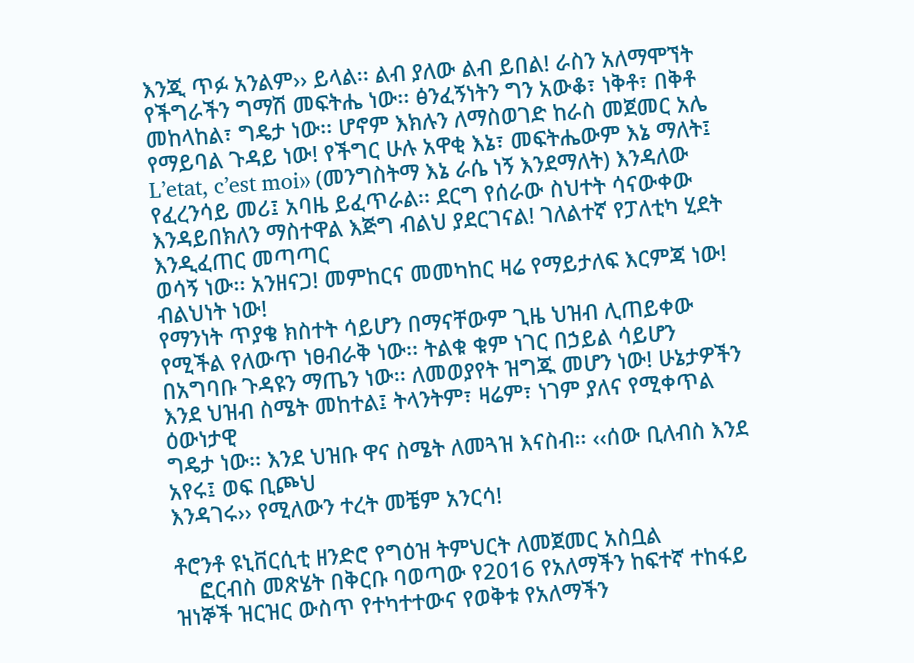እንጂ ጥፉ አንልም›› ይላል፡፡ ልብ ያለው ልብ ይበል! ራስን አለማሞኘት የችግራችን ግማሽ መፍትሔ ነው፡፡ ፅንፈኝነትን ግን አውቆ፣ ነቅቶ፣ በቅቶ መከላከል፣ ግዴታ ነው፡፡ ሆኖም እክሉን ለማስወገድ ከራስ መጀመር አሌ የማይባል ጉዳይ ነው! የችግር ሁሉ አዋቂ እኔ፣ መፍትሔውም እኔ ማለት፤ L’etat, c’est moi›› (መንግስትማ እኔ ራሴ ነኝ እንደማለት) እንዳለው የፈረንሳይ መሪ፤ አባዜ ይፈጥራል፡፡ ደርግ የሰራው ስህተት ሳናውቀው
እንዳይበክለን ማስተዋል እጅግ ብልህ ያደርገናል! ገለልተኛ የፓለቲካ ሂደት እንዲፈጠር መጣጣር
ወሳኝ ነው፡፡ አንዘናጋ! መምከርና መመካከር ዛሬ የማይታለፍ እርምጃ ነው! ብልህነት ነው!
የማንነት ጥያቄ ክስተት ሳይሆን በማናቸውም ጊዜ ህዝብ ሊጠይቀው የሚችል የለውጥ ነፀብራቅ ነው፡፡ ትልቁ ቁም ነገር በኃይል ሳይሆን በአግባቡ ጉዳዩን ማጤን ነው፡፡ ለመወያየት ዝግጁ መሆን ነው! ሁኔታዎችን እንደ ህዝብ ስሜት መከተል፤ ትላንትም፣ ዛሬም፣ ነገም ያለና የሚቀጥል ዕውነታዊ
ግዴታ ነው፡፡ እንደ ህዝቡ ዋና ስሜት ለመጓዝ እናስብ፡፡ ‹‹ሰው ቢለብስ እንደ አየሩ፤ ወፍ ቢጮህ
እንዳገሩ›› የሚለውን ተረት መቼም አንርሳ!

ቶሮንቶ ዩኒቨርሲቲ ዘንድሮ የግዕዝ ትምህርት ለመጀመር አስቧል
    ፎርብስ መጽሄት በቅርቡ ባወጣው የ2016 የአለማችን ከፍተኛ ተከፋይ ዝነኞች ዝርዝር ውስጥ የተካተተውና የወቅቱ የአለማችን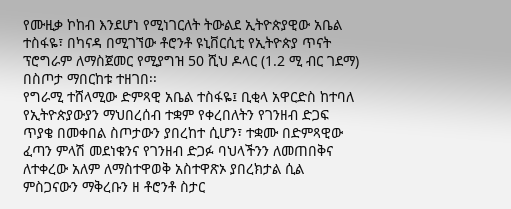የሙዚቃ ኮከብ እንደሆነ የሚነገርለት ትውልደ ኢትዮጵያዊው አቤል ተስፋዬ፣ በካናዳ በሚገኘው ቶሮንቶ ዩኒቨርሲቲ የኢትዮጵያ ጥናት ፕሮግራም ለማስጀመር የሚያግዝ 50 ሺህ ዶላር (1.2 ሚ ብር ገደማ) በስጦታ ማበርከቱ ተዘገበ፡፡
የግራሚ ተሸላሚው ድምጻዊ አቤል ተስፋዬ፤ ቢቂላ አዋርድስ ከተባለ የኢትዮጵያውያን ማህበረሰብ ተቋም የቀረበለትን የገንዘብ ድጋፍ ጥያቄ በመቀበል ስጦታውን ያበረከተ ሲሆን፣ ተቋሙ በድምጻዊው ፈጣን ምላሽ መደነቁንና የገንዘብ ድጋፉ ባህላችንን ለመጠበቅና ለተቀረው አለም ለማስተዋወቅ አስተዋጽኦ ያበረክታል ሲል ምስጋናውን ማቅረቡን ዘ ቶሮንቶ ስታር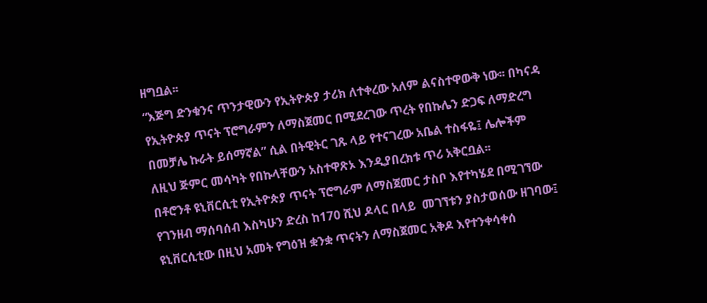ዘግቧል፡፡
“እጅግ ድንቁንና ጥንታዊውን የኢትዮጵያ ታሪክ ለተቀረው አለም ልናስተዋውቅ ነው፡፡ በካናዳ የኢትዮጵያ ጥናት ፕሮግራምን ለማስጀመር በሚደረገው ጥረት የበኩሌን ድጋፍ ለማድረግ በመቻሌ ኩራት ይሰማኛል” ሲል በትዊትር ገጹ ላይ የተናገረው አቤል ተስፋዬ፤ ሌሎችም ለዚህ ጅምር መሳካት የበኩላቸውን አስተዋጽኦ እንዲያበረክቱ ጥሪ አቅርቧል፡፡
በቶሮንቶ ዩኒቨርሲቲ የኢትዮጵያ ጥናት ፕሮግራም ለማስጀመር ታስቦ እየተካሄደ በሚገኘው የገንዘብ ማሰባሰብ እስካሁን ድረስ ከ170 ሺህ ዶላር በላይ  መገኘቱን ያስታወሰው ዘገባው፤ ዩኒቨርሲቲው በዚህ አመት የግዕዝ ቋንቋ ጥናትን ለማስጀመር አቅዶ እየተንቀሳቀሰ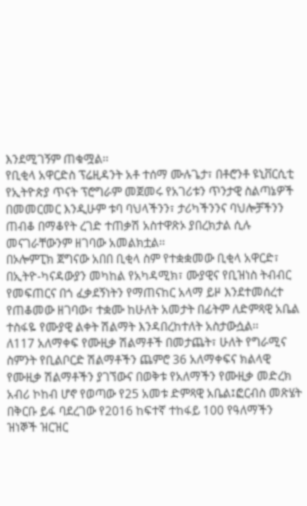እንደሚገኝም ጠቁሟል፡፡
የቢቂላ አዋርድስ ፕሬዚዳንት አቶ ተሰማ ሙሉጌታ፣ በቶሮንቶ ዩኒቨርሲቲ የኢትዮጵያ ጥናት ፕሮግራም መጀመሩ የአገሪቱን ጥንታዊ ስልጣኔዎች በመመርመር እንዲሁም ቱባ ባህላችንን፣ ታሪካችንንና ባህሎቻችንን ጠብቆ በማቆየት ረገድ ተጠቃሽ አስተዋጽኦ ያበረክታል ሲሉ መናገራቸውንም ዘገባው አመልክቷል፡፡
በኦሎምፒክ ጀግናው አበበ ቢቂላ ስም የተቋቋመው ቢቂላ አዋርድ፣ በኢትዮ-ካናዳውያን መካከል የአካዳሚክ፣ ሙያዊና የቢዝነስ ትብብር የመፍጠርና በጎ ፈቃደኝነትን የማጠናከር አላማ ይዞ እንደተመሰረተ የጠቆመው ዘገባው፣ ተቋሙ ከሁለት አመታት በፊትም ለድምጻዊ አቤል ተስፋዬ የሙያዊ ልቀት ሽልማት እንዳበረከተለት አስታውሷል፡፡
ለ117 አለማቀፍ የሙዚቃ ሽልማቶች በመታጨት፣ ሁለት የግራሚና ስምንት የቢልቦርድ ሽልማቶችን ጨምሮ 36 አለማቀፍና ክልላዊ የሙዚቃ ሽልማቶችን ያገኘውና በወቅቱ የአለማችን የሙዚቃ መድረክ አብሪ ኮከብ ሆኖ የወጣው የ25 አመቱ ድምጻዊ አቤል፤ፎርብስ መጽሄት በቅርቡ ይፋ ባደረገው የ2016 ከፍተኛ ተከፋይ 100 የዓለማችን ዝነኞች ዝርዝር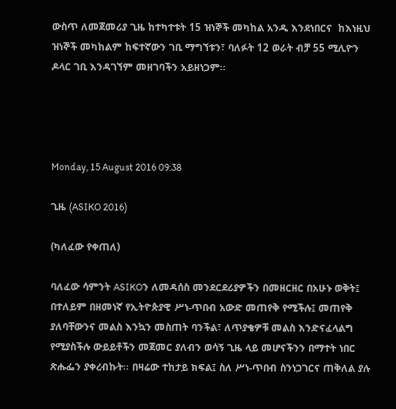ውስጥ ለመጀመሪያ ጊዜ ከተካተቱት 15 ዝነኞች መካከል አንዱ እንደነበርና  ከእነዚህ ዝነኞች መካከልም ከፍተኛውን ገቢ ማግኘቱን፣ ባለፉት 12 ወራት ብቻ 55 ሚሊዮን ዶላር ገቢ እንዳገኘም መዘገባችን አይዘነጋም፡፡




Monday, 15 August 2016 09:38

ጊዜ (ASIKO 2016)

(ካለፈው የቀጠለ)

ባለፈው ሳምንት ASIKOን ለመዳሰስ መንደርደሪያዎችን በመዘርዘር በአሁኑ ወቅት፤ በተለይም በዘመነኛ የኢትዮጵያዊ ሥነ-ጥበብ አውድ መጠየቅ የሚችሉ፤ መጠየቅ ያለባቸውንና መልስ እንኳን መስጠት ባንችል፣ ለጥያቄዎቹ መልስ እንድናፈላልግ የሚያስችሉ ውይይቶችን መጀመር ያለብን ወሳኝ ጊዜ ላይ መሆናችንን በማተት ነበር ጽሑፌን ያቀረብኩት፡፡ በዛሬው ተከታይ ክፍል፤ ስለ ሥነ-ጥበብ ስንነጋገርና ጠቅለል ያሉ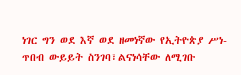ነገር ግን ወደ እኛ ወደ ዘመነኛው የኢትዮጵያ ሥነ-ጥበብ ውይይት ስንገባ፣ልናነሳቸው ለሚገቡ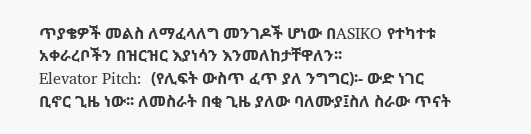ጥያቄዎች መልስ ለማፈላለግ መንገዶች ሆነው በASIKO የተካተቱ አቀራረቦችን በዝርዝር እያነሳን እንመለከታቸዋለን፡፡
Elevator Pitch:  (የሊፍት ውስጥ ፈጥ ያለ ንግግር)፡- ውድ ነገር ቢኖር ጊዜ ነው፡፡ ለመስራት በቂ ጊዜ ያለው ባለሙያ፤ስለ ስራው ጥናት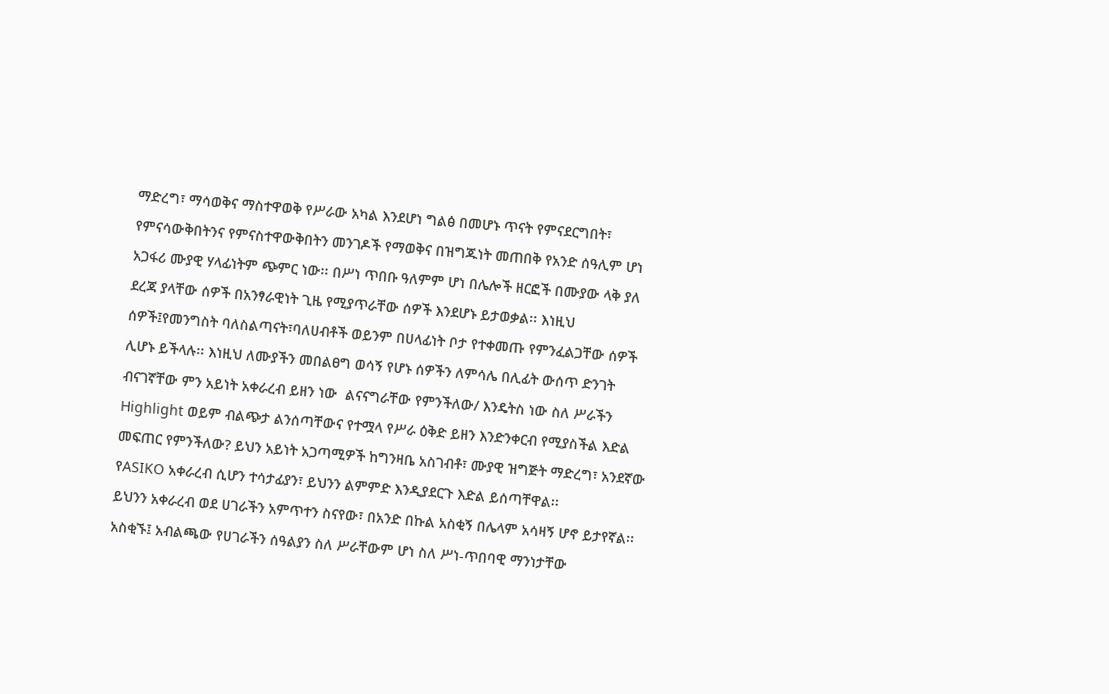ማድረግ፣ ማሳወቅና ማስተዋወቅ የሥራው አካል እንደሆነ ግልፅ በመሆኑ ጥናት የምናደርግበት፣ የምናሳውቅበትንና የምናስተዋውቅበትን መንገዶች የማወቅና በዝግጁነት መጠበቅ የአንድ ሰዓሊም ሆነ አጋፋሪ ሙያዊ ሃላፊነትም ጭምር ነው፡፡ በሥነ ጥበቡ ዓለምም ሆነ በሌሎች ዘርፎች በሙያው ላቅ ያለ ደረጃ ያላቸው ሰዎች በአንፃራዊነት ጊዜ የሚያጥራቸው ሰዎች እንደሆኑ ይታወቃል፡፡ እነዚህ ሰዎች፤የመንግስት ባለስልጣናት፣ባለሀብቶች ወይንም በሀላፊነት ቦታ የተቀመጡ የምንፈልጋቸው ሰዎች ሊሆኑ ይችላሉ፡፡ እነዚህ ለሙያችን መበልፀግ ወሳኝ የሆኑ ሰዎችን ለምሳሌ በሊፊት ውሰጥ ድንገት ብናገኛቸው ምን አይነት አቀራረብ ይዘን ነው  ልናናግራቸው የምንችለው/ እንዴትስ ነው ስለ ሥራችን Highlight ወይም ብልጭታ ልንሰጣቸውና የተሟላ የሥራ ዕቅድ ይዘን እንድንቀርብ የሚያስችል እድል መፍጠር የምንችለው? ይህን አይነት አጋጣሚዎች ከግንዛቤ አስገብቶ፣ ሙያዊ ዝግጅት ማድረግ፣ አንደኛው የASIKO አቀራረብ ሲሆን ተሳታፊያን፣ ይህንን ልምምድ እንዲያደርጉ እድል ይሰጣቸዋል፡፡
ይህንን አቀራረብ ወደ ሀገራችን አምጥተን ስናየው፣ በአንድ በኩል አስቂኝ በሌላም አሳዛኝ ሆኖ ይታየኛል፡፡ አስቂኙ፤ አብልጫው የሀገራችን ሰዓልያን ስለ ሥራቸውም ሆነ ስለ ሥነ-ጥበባዊ ማንነታቸው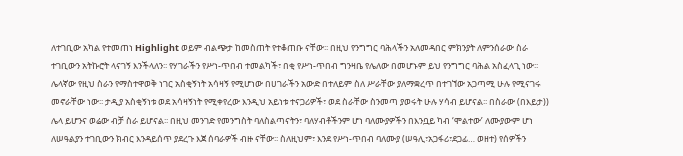ለተገቢው አካል የተመጠነ Highlight ወይም ብልጭታ ከመስጠት የተቆጠቡ ናቸው፡፡ በዚህ የንግግር ባሕላችን አለመዳበር ምክንያት ለምንሰራው ስራ ተገቢውን አትኩሮት ላናገኝ እንችላለን፡፡ የሃገራችን የሥነ-ጥበብ ተመልካች፣ በቂ የሥነ-ጥበብ ግንዛቤ የሌለው በመሆኑም ይህ የንግግር ባሕል አስፈላጊ ነው፡፡ ሌላኛው የዚህ ስራን የማስተዋወቅ ነገር አስቂኝነት አሳዛኝ የሚሆነው በሀገራችን አውድ በተለይም ስለ ሥራቸው ያለማቋረጥ በተገኘው አጋጣሚ ሁሉ የሚናገሩ መኖራቸው ነው፡፡ ታዲያ አስቂኝነቱ ወደ አሳዛኝነት የሚቀየረው እንዲህ አይነቱ ተናጋሪዎች፣ ወደ ስራቸው ስንመጣ ያወሩት ሁሉ ሃሳብ ይሆናል፡፡ በስራው (በእይታ)) ሌላ ይሆንና ወሬው ብቻ ስራ ይሆናል፡፡ በዚህ መንገድ የመንግስት ባለስልጣናትን፣ ባለሃብቶችንም ሆነ ባለሙያዎችን በእንቧይ ካብ ‘ሞልተው’ ለሙያውም ሆነ ለሠዓልያን ተገቢውን ክብር እንዳይሰጥ ያደረጉ እጀ ሰባራዎች ብዙ ናቸው፡፡ ስለዚህም፣ እንደ የሥነ-ጥበብ ባለሙያ (ሠዓሊ፣አጋፋሪ፣ደጋፊ… ወዘተ) የሰዎችን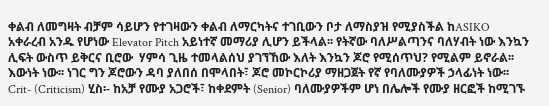ቀልብ ለመግዛት ብቻም ሳይሆን የተገዛውን ቀልብ ለማርካትና ተገቢውን ቦታ ለማስያዝ የሚያስችል ከASIKO አቀራረብ አንዱ የሆነው Elevator Pitch አይነተኛ መማሪያ ሊሆን ይችላል፡፡ የትኛው ባለሥልጣንና ባለሃብት ነው እንኳን ሊፍት ውስጥ ይቅርና ቢሮው  ሃምሳ ጊዜ ተመላልሰህ ያገኘኸው እለት እንኳን ጆሮ የሚሰጥህ? የሚልም ይኖራል፡፡ እውነት ነው፡፡ ነገር ግን ጆሮውን ዳባ ያለበሰ በሞላበት፣ ጆሮ መኮርኮሪያ ማዘጋጀት የኛ የባለሙያዎች ኃላፊነት ነው፡፡
Crit- (Criticism) ሂስ፡- ከአቻ የሙያ አጋሮች፣ ከቀደምት (Senior) ባለሙያዎችም ሆነ በሌሎች የሙያ ዘርፎች ከሚገኙ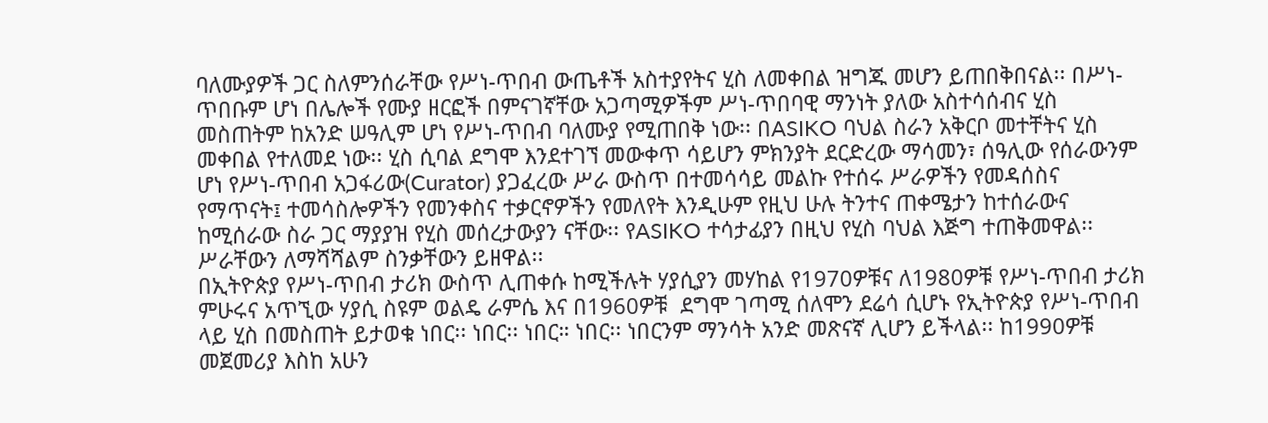ባለሙያዎች ጋር ስለምንሰራቸው የሥነ-ጥበብ ውጤቶች አስተያየትና ሂስ ለመቀበል ዝግጁ መሆን ይጠበቅበናል፡፡ በሥነ-ጥበቡም ሆነ በሌሎች የሙያ ዘርፎች በምናገኛቸው አጋጣሚዎችም ሥነ-ጥበባዊ ማንነት ያለው አስተሳሰብና ሂስ መስጠትም ከአንድ ሠዓሊም ሆነ የሥነ-ጥበብ ባለሙያ የሚጠበቅ ነው፡፡ በASIKO ባህል ስራን አቅርቦ መተቸትና ሂስ መቀበል የተለመደ ነው፡፡ ሂስ ሲባል ደግሞ እንደተገኘ መውቀጥ ሳይሆን ምክንያት ደርድረው ማሳመን፣ ሰዓሊው የሰራውንም ሆነ የሥነ-ጥበብ አጋፋሪው(Curator) ያጋፈረው ሥራ ውስጥ በተመሳሳይ መልኩ የተሰሩ ሥራዎችን የመዳሰስና የማጥናት፤ ተመሳስሎዎችን የመንቀስና ተቃርኖዎችን የመለየት እንዲሁም የዚህ ሁሉ ትንተና ጠቀሜታን ከተሰራውና ከሚሰራው ስራ ጋር ማያያዝ የሂስ መሰረታውያን ናቸው፡፡ የASIKO ተሳታፊያን በዚህ የሂስ ባህል እጅግ ተጠቅመዋል፡፡ ሥራቸውን ለማሻሻልም ስንቃቸውን ይዘዋል፡፡
በኢትዮጵያ የሥነ-ጥበብ ታሪክ ውስጥ ሊጠቀሱ ከሚችሉት ሃያሲያን መሃከል የ1970ዎቹና ለ1980ዎቹ የሥነ-ጥበብ ታሪክ ምሁሩና አጥኚው ሃያሲ ስዩም ወልዴ ራምሴ እና በ1960ዎቹ  ደግሞ ገጣሚ ሰለሞን ደሬሳ ሲሆኑ የኢትዮጵያ የሥነ-ጥበብ ላይ ሂስ በመስጠት ይታወቁ ነበር፡፡ ነበር፡፡ ነበር። ነበር፡፡ ነበርንም ማንሳት አንድ መጽናኛ ሊሆን ይችላል፡፡ ከ1990ዎቹ መጀመሪያ እስከ አሁን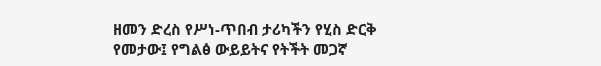ዘመን ድረስ የሥነ-ጥበብ ታሪካችን የሂስ ድርቅ የመታው፤ የግልፅ ውይይትና የትችት መጋኛ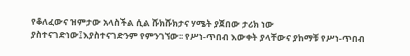የቆለፈውና ዝምታው አላስችል ሲል ሹክሹክታና ሃሜት ያጀበው ታሪክ ነው ያስተናገድነው፤እያስተናገድንም የምንገኘው፡፡ የሥነ-ጥበብ እውቀት ያላቸውና ያከማቹ የሥነ-ጥበብ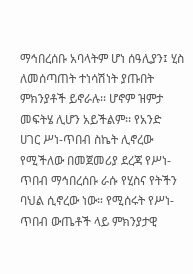ማኅበረሰቡ አባላትም ሆነ ሰዓሊያን፤ ሂስ ለመሰጣጠት ተነሳሽነት ያጡበት ምክንያቶች ይኖራሉ፡፡ ሆኖም ዝምታ መፍትሄ ሊሆን አይችልም፡፡ የአንድ ሀገር ሥነ-ጥበብ ስኬት ሊኖረው የሚችለው በመጀመሪያ ደረጃ የሥነ-ጥበብ ማኅበረሰቡ ራሱ የሂስና የትችን ባህል ሲኖረው ነው። የሚሰሩት የሥነ-ጥበብ ውጤቶች ላይ ምክንያታዊ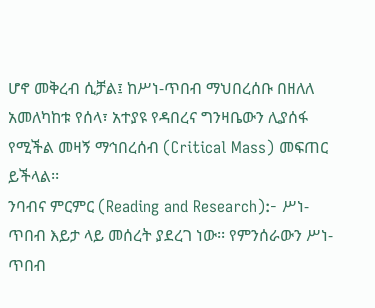ሆኖ መቅረብ ሲቻል፤ ከሥነ-ጥበብ ማህበረሰቡ በዘለለ አመለካከቱ የሰላ፣ አተያዩ የዳበረና ግንዛቤውን ሊያሰፋ የሚችል መዛኝ ማኅበረሰብ (Critical Mass) መፍጠር ይችላል፡፡
ንባብና ምርምር (Reading and Research):- ሥነ-ጥበብ እይታ ላይ መሰረት ያደረገ ነው፡፡ የምንሰራውን ሥነ-ጥበብ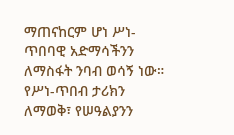ማጠናከርም ሆነ ሥነ-ጥበባዊ አድማሳችንን ለማስፋት ንባብ ወሳኝ ነው። የሥነ-ጥበብ ታሪክን ለማወቅ፣ የሠዓልያንን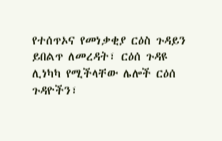የተሰጥኦና የመነቃቂያ ርዕስ ጉዳይን ይበልጥ ለመረዳት፣ ርዕሰ ጉዳዩ ሊነካካ የሚችላቸው ሌሎች ርዕሰ ጉዳዮችን፣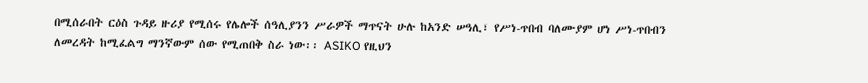በሚሰራበት ርዕስ ጉዳይ ዙሪያ የሚሰሩ የሌሎች ሰዓሊያንን ሥራዎች ማጥናት ሁሉ ከአንድ ሠዓሊ፣ የሥነ-ጥበብ ባለሙያም ሆነ ሥነ-ጥበብን ለመረዳት ከሚፈልግ ማንኛውም ሰው የሚጠበቅ ስራ ነው፡፡ ASIKO የዚህን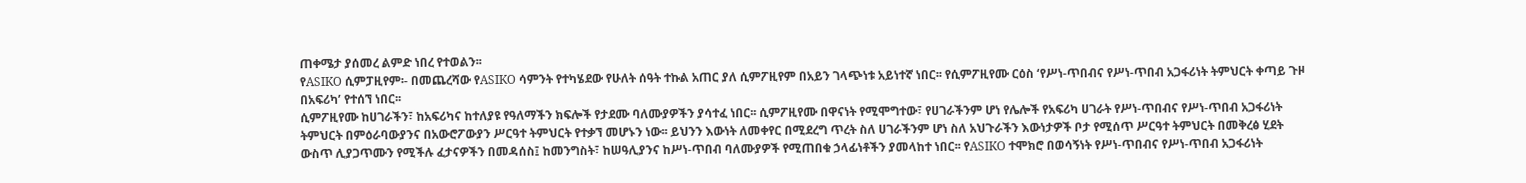ጠቀሜታ ያሰመረ ልምድ ነበረ የተወልን፡፡
የASIKO ሲምፓዚየም፡- በመጨረሻው የASIKO ሳምንት የተካሄደው የሁለት ሰዓት ተኩል አጠር ያለ ሲምፖዚየም በአይን ገላጭነቱ አይነተኛ ነበር፡፡ የሲምፖዚየሙ ርዕስ ‘የሥነ-ጥበብና የሥነ-ጥበብ አጋፋሪነት ትምህርት ቀጣይ ጉዞ በአፍሪካ’ የተሰኘ ነበር፡፡
ሲምፖዚየሙ ከሀገራችን፣ ከአፍሪካና ከተለያዩ የዓለማችን ክፍሎች የታደሙ ባለሙያዎችን ያሳተፈ ነበር፡፡ ሲምፖዚየሙ በዋናነት የሚሞግተው፣ የሀገራችንም ሆነ የሌሎች የአፍሪካ ሀገራት የሥነ-ጥበብና የሥነ-ጥበብ አጋፋሪነት ትምህርት በምዕራባውያንና በአውሮፖውያን ሥርዓተ ትምህርት የተቃኘ መሆኑን ነው፡፡ ይህንን እውነት ለመቀየር በሚደረግ ጥረት ስለ ሀገራችንም ሆነ ስለ አህጉራችን እውነታዎች ቦታ የሚሰጥ ሥርዓተ ትምህርት በመቅረፅ ሂደት ውስጥ ሊያጋጥሙን የሚችሉ ፈታናዎችን በመዳሰስ፤ ከመንግስት፣ ከሠዓሊያንና ከሥነ-ጥበብ ባለሙያዎች የሚጠበቁ ኃላፊነቶችን ያመላከተ ነበር፡፡ የASIKO ተሞክሮ በወሳኝነት የሥነ-ጥበብና የሥነ-ጥበብ አጋፋሪነት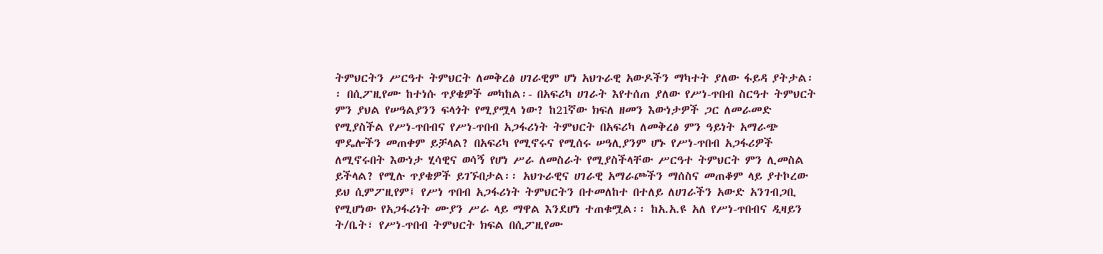ትምህርትን ሥርዓተ ትምህርት ለመቅረፅ ሀገራዊም ሆነ አህጉራዊ አውዶችን ማካተት ያለው ፋይዳ ያትታል፡፡ በሲፖዚየሙ ከተነሱ ጥያቄዎች መካከል፡- በአፍሪካ ሀገራት እየተሰጠ ያለው የሥነ-ጥበብ ስርዓተ ትምህርት ምን ያህል የሠዓልያንን ፍላጎት የሚያሟላ ነው? ከ21ኛው ክፍለ ዘመን እውነታዎች ጋር ለመራመድ የሚያስችል የሥነ-ጥበብና የሥነ-ጥበብ አጋፋሪነት ትምህርት በአፍሪካ ለመቅረፅ ምን ዓይነት አማራጭ ሞዴሎችን መጠቀም ይቻላል? በአፍሪካ የሚኖሩና የሚሰሩ ሠዓሊያንም ሆኑ የሥነ-ጥበብ አጋፋሪዎች ለሚኖሩበት እውነታ ሂሳዊና ወሳኝ የሆነ ሥራ ለመስራት የሚያስችላቸው ሥርዓተ ትምህርት ምን ሊመስል ይችላል? የሚሉ ጥያቄዎች ይገኙበታል፡፡ አህጉራዊና ሀገራዊ አማራጮችን ማሰስና መጠቆም ላይ ያተኮረው ይህ ሲምፖዚየም፤ የሥነ ጥበብ አጋፋሪነት ትምህርትን በተመለከተ በተለይ ለሀገራችን አውድ አንገብጋቢ የሚሆነው የአጋፋሪነት ሙያን ሥራ ላይ ማዋል እንደሆነ ተጠቁሟል፡፡ ከአ.አ.ዩ አለ የሥነ-ጥበብና ዲዛይን ት/ቤት፣ የሥነ-ጥበብ ትምህርት ክፍል በሲፖዚየሙ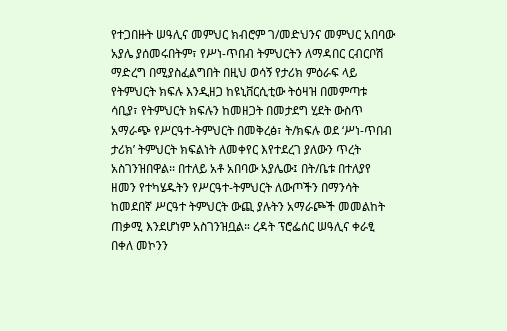የተጋበዙት ሠዓሊና መምህር ክብሮም ገ/መድህንና መምህር አበባው አያሌ ያሰመሩበትም፣ የሥነ-ጥበብ ትምህርትን ለማዳበር ርብርቦሽ  ማድረግ በሚያስፈልግበት በዚህ ወሳኝ የታሪክ ምዕራፍ ላይ የትምህርት ክፍሉ እንዲዘጋ ከዩኒቨርሲቲው ትዕዛዝ በመምጣቱ ሳቢያ፣ የትምህርት ክፍሉን ከመዘጋት በመታደግ ሂደት ውስጥ አማራጭ የሥርዓተ-ትምህርት በመቅረፅ፣ ት/ክፍሉ ወደ ‘ሥነ-ጥበብ ታሪክ’ ትምህርት ክፍልነት ለመቀየር እየተደረገ ያለውን ጥረት አስገንዝበዋል፡፡ በተለይ አቶ አበባው አያሌው፤ በት/ቤቱ በተለያየ ዘመን የተካሄዱትን የሥርዓተ-ትምህርት ለውጦችን በማንሳት ከመደበኛ ሥርዓተ ትምህርት ውጪ ያሉትን አማራጮች መመልከት ጠቃሚ እንደሆነም አስገንዝቧል። ረዳት ፕሮፌሰር ሠዓሊና ቀራፂ በቀለ መኮንን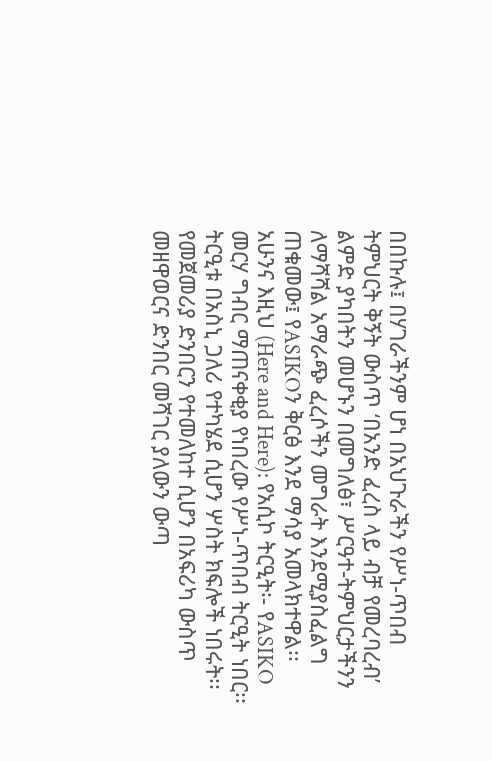በበኩሉ፤ በሃገራችንም ሆነ በአህጉራችን የሥነ-ጥበብ ትምህርት ቅኝት ውስጥ ‘በአንድ ፈረስ ላይ ብቻ የመረባረብ’ ልምድ ያካበትን መሆኑን በመግለፅ፣ ሥርዓተ-ትምህርታችንን ለማሻሻል አማራጭ ፈረሶችን መግራት እንደሚያስፈልግ ጠቁመው፤ የASIKOን ቅርፅ እንደ ማሳያ አመላክተዋል፡፡
አሁንና እዚህ (Here and Here): የአሲኮ ትርዒት፡- የASIKO መርሃ ግብር ማጠናቀቂያ የነበረው የሥነ-ጥበብ ትርዒት ነበር፡፡ ትርዒቱ በአስኒ ጋለሪ የተካሄደ ሲሆን ሦስት ክፍሎች ነበሩት፡፡ የመጀመሪያ ድንበርን የተመለከተ ሲሆን በአፍሪካ ውስጥ መዘዋወርና ድንበር መሻገር ያለውን ውጣ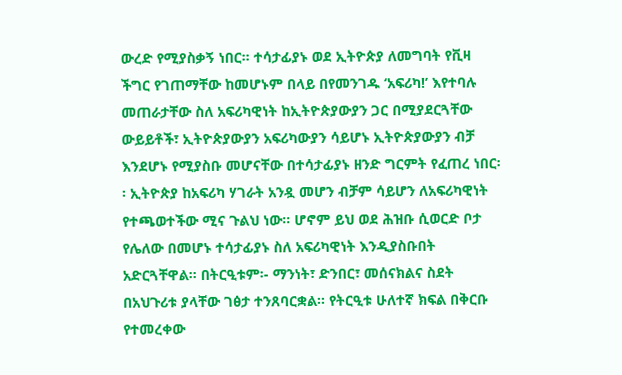ውረድ የሚያስቃኝ ነበር፡፡ ተሳታፊያኑ ወደ ኢትዮጵያ ለመግባት የቪዛ ችግር የገጠማቸው ከመሆኑም በላይ በየመንገዱ ‘አፍሪካ!’ እየተባሉ መጠራታቸው ስለ አፍሪካዊነት ከኢትዮጵያውያን ጋር በሚያደርጓቸው ውይይቶች፣ ኢትዮጵያውያን አፍሪካውያን ሳይሆኑ ኢትዮጵያውያን ብቻ እንደሆኑ የሚያስቡ መሆናቸው በተሳታፊያኑ ዘንድ ግርምት የፈጠረ ነበር፡፡ ኢትዮጵያ ከአፍሪካ ሃገራት አንዷ መሆን ብቻም ሳይሆን ለአፍሪካዊነት የተጫወተችው ሚና ጉልህ ነው፡፡ ሆኖም ይህ ወደ ሕዝቡ ሲወርድ ቦታ የሌለው በመሆኑ ተሳታፊያኑ ስለ አፍሪካዊነት እንዲያስቡበት አድርጓቸዋል፡፡ በትርዒቱም፡- ማንነት፣ ድንበር፣ መሰናክልና ስደት በአህጉሪቱ ያላቸው ገፅታ ተንጸባርቋል፡፡ የትርዒቱ ሁለተኛ ክፍል በቅርቡ የተመረቀው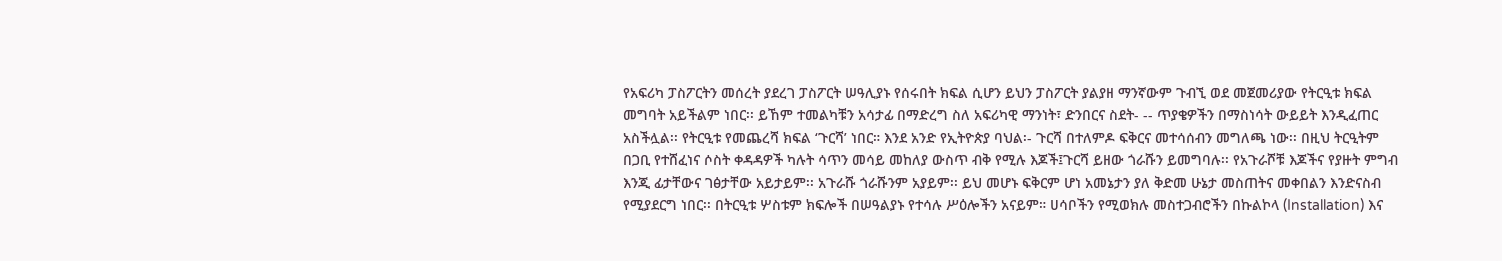የአፍሪካ ፓስፖርትን መሰረት ያደረገ ፓስፖርት ሠዓሊያኑ የሰሩበት ክፍል ሲሆን ይህን ፓስፖርት ያልያዘ ማንኛውም ጉብኚ ወደ መጀመሪያው የትርዒቱ ክፍል መግባት አይችልም ነበር፡፡ ይኸም ተመልካቹን አሳታፊ በማድረግ ስለ አፍሪካዊ ማንነት፣ ድንበርና ስደት- -- ጥያቄዎችን በማስነሳት ውይይት እንዲፈጠር አስችሏል፡፡ የትርዒቱ የመጨረሻ ክፍል ‘ጉርሻ’ ነበር። እንደ አንድ የኢትዮጵያ ባህል፡- ጉርሻ በተለምዶ ፍቅርና መተሳሰብን መግለጫ ነው፡፡ በዚህ ትርዒትም በጋቢ የተሸፈነና ሶስት ቀዳዳዎች ካሉት ሳጥን መሳይ መከለያ ውስጥ ብቅ የሚሉ እጆች፤ጉርሻ ይዘው ጎራሹን ይመግባሉ፡፡ የአጉራሾቹ እጆችና የያዙት ምግብ እንጂ ፊታቸውና ገፅታቸው አይታይም፡፡ አጉራሹ ጎራሹንም አያይም፡፡ ይህ መሆኑ ፍቅርም ሆነ አመኔታን ያለ ቅድመ ሁኔታ መስጠትና መቀበልን እንድናስብ የሚያደርግ ነበር፡፡ በትርዒቱ ሦስቱም ክፍሎች በሠዓልያኑ የተሳሉ ሥዕሎችን አናይም። ሀሳቦችን የሚወክሉ መስተጋብሮችን በኩልኮላ (Installation) እና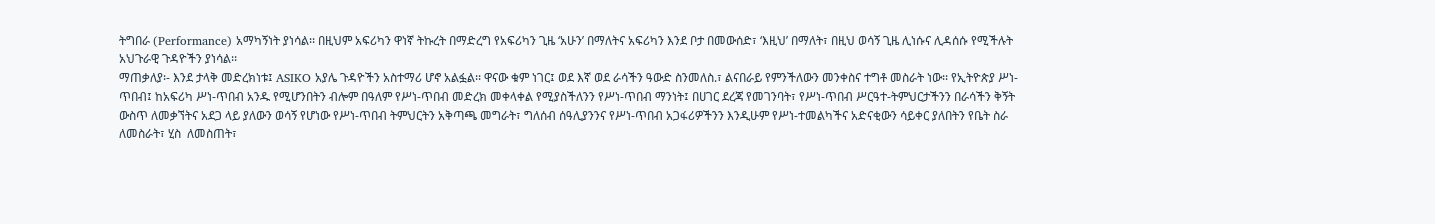ትግበራ (Performance) አማካኝነት ያነሳል፡፡ በዚህም አፍሪካን ዋነኛ ትኩረት በማድረግ የአፍሪካን ጊዜ ‘አሁን’ በማለትና አፍሪካን እንደ ቦታ በመውሰድ፣ ‘እዚህ’ በማለት፣ በዚህ ወሳኝ ጊዜ ሊነሱና ሊዳሰሱ የሚችሉት አህጉራዊ ጉዳዮችን ያነሳል፡፡
ማጠቃለያ፡- እንደ ታላቅ መድረክነቱ፤ ASIKO አያሌ ጉዳዮችን አስተማሪ ሆኖ አልፏል፡፡ ዋናው ቁም ነገር፤ ወደ እኛ ወደ ራሳችን ዓውድ ስንመለስ.፣ ልናበራይ የምንችለውን መንቀስና ተግቶ መስራት ነው፡፡ የኢትዮጵያ ሥነ-ጥበብ፤ ከአፍሪካ ሥነ-ጥበብ አንዱ የሚሆንበትን ብሎም በዓለም የሥነ-ጥበብ መድረክ መቀላቀል የሚያስችለንን የሥነ-ጥበብ ማንነት፤ በሀገር ደረጃ የመገንባት፣ የሥነ-ጥበብ ሥርዓተ-ትምህርታችንን በራሳችን ቅኝት ውስጥ ለመቃኘትና አደጋ ላይ ያለውን ወሳኝ የሆነው የሥነ-ጥበብ ትምህርትን አቅጣጫ መግራት፣ ግለሰብ ሰዓሊያንንና የሥነ-ጥበብ አጋፋሪዎችንን እንዲሁም የሥነ-ተመልካችና አድናቂውን ሳይቀር ያለበትን የቤት ስራ ለመስራት፣ ሂስ  ለመስጠት፣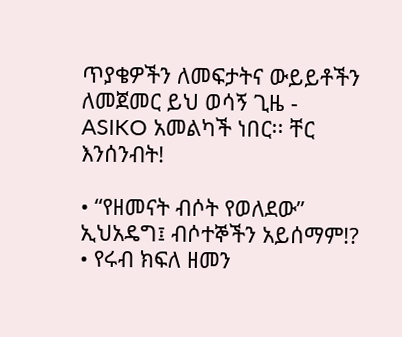ጥያቄዎችን ለመፍታትና ውይይቶችን ለመጀመር ይህ ወሳኝ ጊዜ - ASIKO አመልካች ነበር፡፡ ቸር እንሰንብት!

• “የዘመናት ብሶት የወለደው” ኢህአዴግ፤ ብሶተኞችን አይሰማም!?
• የሩብ ክፍለ ዘመን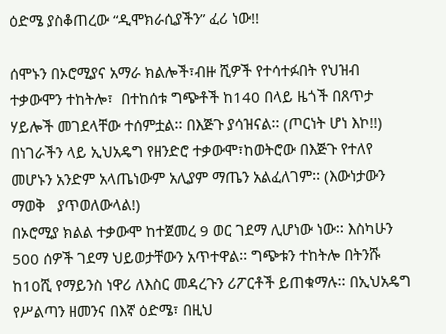ዕድሜ ያስቆጠረው “ዲሞክራሲያችን” ፈሪ ነው!!

ሰሞኑን በኦሮሚያና አማራ ክልሎች፣ብዙ ሺዎች የተሳተፉበት የህዝብ ተቃውሞን ተከትሎ፣  በተከሰቱ ግጭቶች ከ140 በላይ ዜጎች በጸጥታ ሃይሎች መገደላቸው ተሰምቷል፡፡ በእጅጉ ያሳዝናል፡፡ (ጦርነት ሆነ እኮ!!) በነገራችን ላይ ኢህአዴግ የዘንድሮ ተቃውሞ፣ከወትሮው በእጅጉ የተለየ መሆኑን አንድም አላጤነውም አሊያም ማጤን አልፈለገም፡፡ (እውነታውን ማወቅ   ያጥወለውላል!)
በኦሮሚያ ክልል ተቃውሞ ከተጀመረ 9 ወር ገደማ ሊሆነው ነው፡፡ እስካሁን 500 ሰዎች ገደማ ህይወታቸውን አጥተዋል፡፡ ግጭቱን ተከትሎ በትንሹ ከ10ሺ የማይንስ ነዋሪ ለእስር መዳረጉን ሪፖርቶች ይጠቁማሉ፡፡ በኢህአዴግ የሥልጣን ዘመንና በእኛ ዕድሜ፣ በዚህ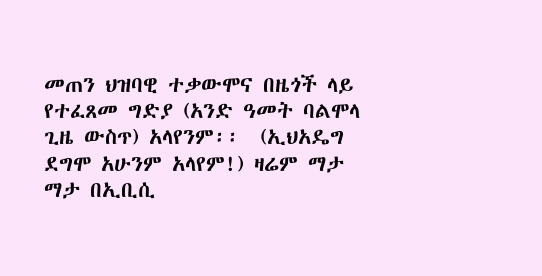መጠን ህዝባዊ ተቃውሞና በዜጎች ላይ የተፈጸመ ግድያ (አንድ ዓመት ባልሞላ ጊዜ ውስጥ) አላየንም፡፡  (ኢህአዴግ ደግሞ አሁንም አላየም!) ዛሬም ማታ ማታ በኢቢሲ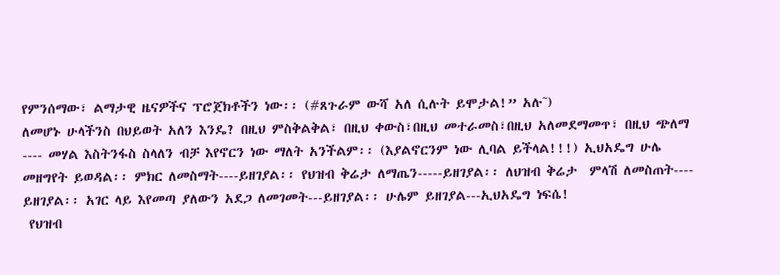የምንሰማው፣ ልማታዊ ዜናዎችና ፕሮጀክቶችን ነው፡፡ (#ጸጉራም ውሻ አለ ሲሉት ይሞታል!” አሉ˜)
ለመሆኑ ሁላችንስ በህይወት አለን እንዴ? በዚህ ምስቅልቅል፣ በዚህ ቀውስ፣በዚህ መተራመስ፣በዚህ አለመደማመጥ፣ በዚህ ጭለማ ---- መሃል እስትንፋስ ስላለን ብቻ እየኖርን ነው ማለት አንችልም፡፡ (እያልኖርንም ነው ሊባል ይችላል!!!) ኢህአዴግ ሁሌ መዘግየት ይወዳል፡፡ ምክር ለመስማት----ይዘገያል፡፡ የህዝብ ቅሬታ ለማጤን-----ይዘገያል፡፡ ለህዝብ ቅሬታ  ምላሽ ለመስጠት---- ይዘገያል፡፡ አገር ላይ እየመጣ ያለውን አደጋ ለመገመት---ይዘገያል፡፡ ሁሌም ይዘገያል---ኢህአዴግ ነፍሴ!
 የህዝብ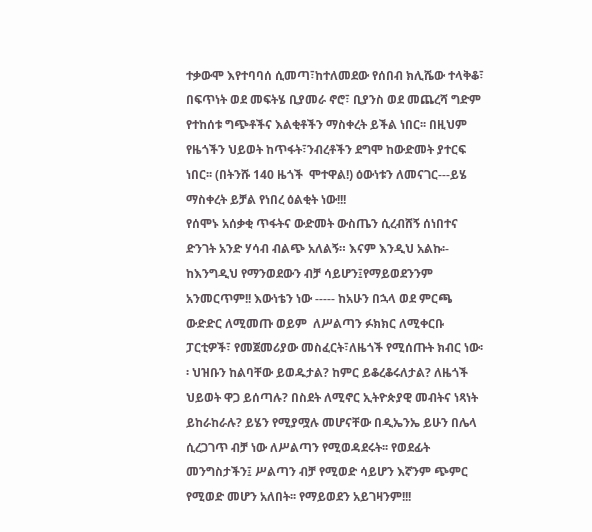ተቃውሞ እየተባባሰ ሲመጣ፣ከተለመደው የሰበብ ክሊሼው ተላቅቆ፣ በፍጥነት ወደ መፍትሄ ቢያመራ ኖሮ፣ ቢያንስ ወደ መጨረሻ ግድም የተከሰቱ ግጭቶችና እልቂቶችን ማስቀረት ይችል ነበር፡፡ በዚህም የዜጎችን ህይወት ከጥፋት፣ንብረቶችን ደግሞ ከውድመት ያተርፍ ነበር፡፡ (በትንሹ 140 ዜጎች  ሞተዋል!) ዕውነቱን ለመናገር---ይሄ ማስቀረት ይቻል የነበረ ዕልቂት ነው!!!
የሰሞኑ አሰቃቂ ጥፋትና ውድመት ውስጤን ሲረብሸኝ ሰነበተና ድንገት አንድ ሃሳብ ብልጭ አለልኝ። እናም እንዲህ አልኩ፡- ከእንግዲህ የማንወደውን ብቻ ሳይሆን፤የማይወደንንም አንመርጥም!! እውነቴን ነው ----- ከአሁን በኋላ ወደ ምርጫ ውድድር ለሚመጡ ወይም  ለሥልጣን ፉክክር ለሚቀርቡ ፓርቲዎች፣ የመጀመሪያው መስፈርት፣ለዜጎች የሚሰጡት ክብር ነው፡፡ ህዝቡን ከልባቸው ይወዱታል? ከምር ይቆረቆሩለታል? ለዜጎች ህይወት ዋጋ ይሰጣሉ? በስደት ለሚኖር ኢትዮጵያዊ መብትና ነጻነት ይከራከራሉ? ይሄን የሚያሟሉ መሆናቸው በዲኤንኤ ይሁን በሌላ ሲረጋገጥ ብቻ ነው ለሥልጣን የሚወዳደሩት፡፡ የወደፊት መንግስታችን፤ ሥልጣን ብቻ የሚወድ ሳይሆን እኛንም ጭምር የሚወድ መሆን አለበት፡፡ የማይወደን አይገዛንም!!!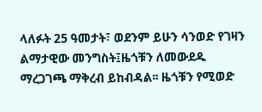ላለፉት 25 ዓመታት፣ ወደንም ይሁን ሳንወድ የገዛን ልማታዊው መንግስት፤ዜጎቹን ለመውደዱ ማረጋገጫ ማቅረብ ይከብዳል፡፡ ዜጎቹን የሚወድ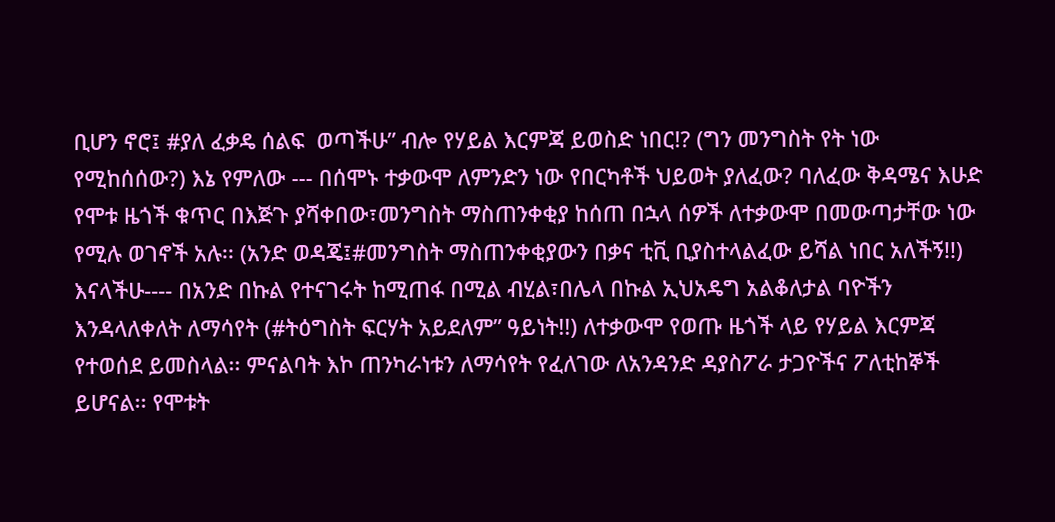ቢሆን ኖሮ፤ #ያለ ፈቃዴ ሰልፍ  ወጣችሁ” ብሎ የሃይል እርምጃ ይወስድ ነበር!? (ግን መንግስት የት ነው የሚከሰሰው?) እኔ የምለው --- በሰሞኑ ተቃውሞ ለምንድን ነው የበርካቶች ህይወት ያለፈው? ባለፈው ቅዳሜና እሁድ የሞቱ ዜጎች ቁጥር በእጅጉ ያሻቀበው፣መንግስት ማስጠንቀቂያ ከሰጠ በኋላ ሰዎች ለተቃውሞ በመውጣታቸው ነው የሚሉ ወገኖች አሉ፡፡ (አንድ ወዳጄ፤#መንግስት ማስጠንቀቂያውን በቃና ቲቪ ቢያስተላልፈው ይሻል ነበር አለችኝ!!)
እናላችሁ---- በአንድ በኩል የተናገሩት ከሚጠፋ በሚል ብሂል፣በሌላ በኩል ኢህአዴግ አልቆለታል ባዮችን እንዳላለቀለት ለማሳየት (#ትዕግስት ፍርሃት አይደለም” ዓይነት!!) ለተቃውሞ የወጡ ዜጎች ላይ የሃይል እርምጃ የተወሰደ ይመስላል፡፡ ምናልባት እኮ ጠንካራነቱን ለማሳየት የፈለገው ለአንዳንድ ዳያስፖራ ታጋዮችና ፖለቲከኞች ይሆናል፡፡ የሞቱት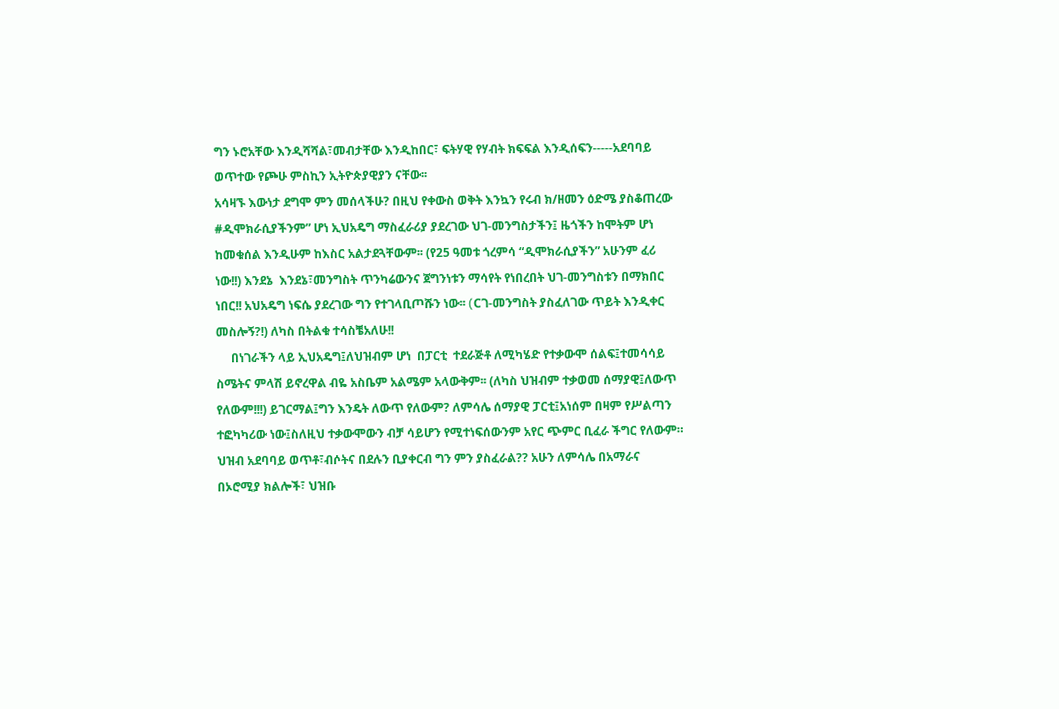ግን ኑሮአቸው እንዲሻሻል፣መብታቸው እንዲከበር፣ ፍትሃዊ የሃብት ክፍፍል እንዲሰፍን-----አደባባይ ወጥተው የጮሁ ምስኪን ኢትዮጵያዊያን ናቸው፡፡
አሳዛኙ እውነታ ደግሞ ምን መሰላችሁ? በዚህ የቀውስ ወቅት እንኳን የሩብ ክ/ዘመን ዕድሜ ያስቆጠረው #ዲሞክራሲያችንም” ሆነ ኢህአዴግ ማስፈራሪያ ያደረገው ህገ-መንግስታችን፤ ዜጎችን ከሞትም ሆነ ከመቁሰል እንዲሁም ከእስር አልታደጓቸውም፡፡ (የ25 ዓመቱ ጎረምሳ “ዲሞክራሲያችን” አሁንም ፈሪ ነው!!) እንደኔ  እንደኔ፣መንግስት ጥንካሬውንና ጀግንነቱን ማሳየት የነበረበት ህገ-መንግስቱን በማክበር ነበር!! አህአዴግ ነፍሴ ያደረገው ግን የተገላቢጦሹን ነው፡፡ (Cገ-መንግስት ያስፈለገው ጥይት እንዲቀር መስሎኝ?!) ለካስ በትልቁ ተሳስቼአለሁ!!
     በነገራችን ላይ ኢህአዴግ፤ለህዝብም ሆነ  በፓርቲ  ተደራጅቶ ለሚካሄድ የተቃውሞ ሰልፍ፤ተመሳሳይ ስሜትና ምላሽ ይኖረዋል ብዬ አስቤም አልሜም አላውቅም፡፡ (ለካስ ህዝብም ተቃወመ ሰማያዊ፤ለውጥ የለውም!!!) ይገርማል፤ግን እንዴት ለውጥ የለውም? ለምሳሌ ሰማያዊ ፓርቲ፤አነሰም በዛም የሥልጣን ተፎካካሪው ነው፤ስለዚህ ተቃውሞውን ብቻ ሳይሆን የሚተነፍሰውንም አየር ጭምር ቢፈራ ችግር የለውም። ህዝብ አደባባይ ወጥቶ፣ብሶትና በደሉን ቢያቀርብ ግን ምን ያስፈራል?? አሁን ለምሳሌ በአማራና በኦሮሚያ ክልሎች፣ ህዝቡ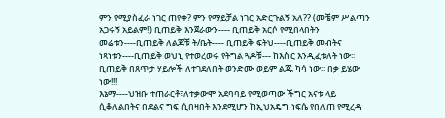ምን የሚያስፈራ ነገር ጠየቀ? ምን የማይቻል ነገር አድርጉልኝ አለ?? (መቼም ሥልጣን አጋሩኝ አይልም!) ቢጠይቅ እንጀራውን---- ቢጠይቅ አርሶ የሚበላበትን መሬቱን----ቢጠይቅ ለልጆቹ ት/ቤት---- ቢጠይቅ ፍትህ----ቢጠይቅ መብትና ነጻነቱን----ቢጠይቅ ወህኒ የተወረወሩ የትግል ጓዶቹ--- ከእስር እንዲፈቱለት ነው፡፡ ቢጠይቅ በጸጥታ ሃይሎች ለተገደለበት ወንድሙ ወይም ልጁ ካሳ ነው፡፡ በቃ ይሄው ነው!!!
እኔማ----ህዝቡ ተጠራርቶ፣ለተቃውሞ አደባባይ የሚወጣው ችግር አናቱ ላይ ሲቆለልበትና በደልና ግፍ ሲበዛበት እንደሚሆን ከኢህአዴግ ነፍሴ የበለጠ የሚረዳ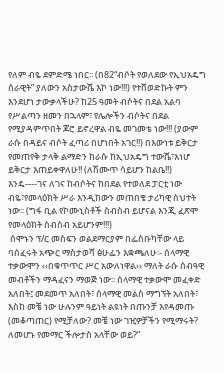የለም ብዬ ደምድሜ ነበር፡፡ (በ82“ብሶት የወለደው የኢህአዴግ ሰራዊት” ያለውን አስታውሼ እኮ ነው!!!) የተሸወድኩት ምን እንደሆነ ታውቃላችሁ? ከ25 ዓመት ብሶትና በደል አልባ የሥልጣን ዘመን በኋላም፣ የሌሎችን ብሶትና በደል የሚያዳምጥበት ጆሮ ይኖረዋል ብዬ መገመቴ ነው!!! (ያውም ራሱ በዳይና ብሶት ፈጣሪ በሆነበት አገር!!) በእውነቱ ይቅርታ የመጠየቅ ታላቅ ልማድን ከራሱ ከኢህአዴግ ተውሼ፣እነሆ ይቅርታ እጠይቀዋለሁ!! (ለሽሙጥ ሳይሆን ከልቤ!!) እንዴ----ገና ለገና ከብሶትና ከበደል የተወለደ ፓርቲ ነው ብዬ፣የመላዕክት ሥራ እንዲከውን መጠበቄ ታሪካዊ ስህተት ነው፡፡ (ግፋ ቢል የኮሙኒስቶች ስብስብ ይሆናል እንጂ ፈጽሞ የመላዕክት ስብስብ አይሆንም!!!)
 ሰሞኑን ፕ/ር መስፍን ወልደማርያም በፌስቡካቸው ላይ ባሰፈሩት አጭር ማስታወሻ ፅሁፌን እቋጫለሁ፡- ሰላማዊ ተቃውሞን ‹‹በቁጥጥር ሥር አውለነዋል›› ማለት ራሱ ሰብዓዊ መብቶችን ማዳፈናን ማወጅ ነው፡፡ ሰላማዊ ተቃውሞ መፈቀድ አለበት፤ መደመጥ አለበት፣ ሰላማዊ መልስ ማግኘት አለበት፣ እስከ መቼ ነው ሁሉንም ዓይነት ልዩነት በጡንቻ እየዳመጡ (መቆጣጠር) የሚቻለው? መቼ ነው ገዢዎቻችን የሚማሩት? ለመሆኑ የመማር ችሎታስ አላቸው ወይ?”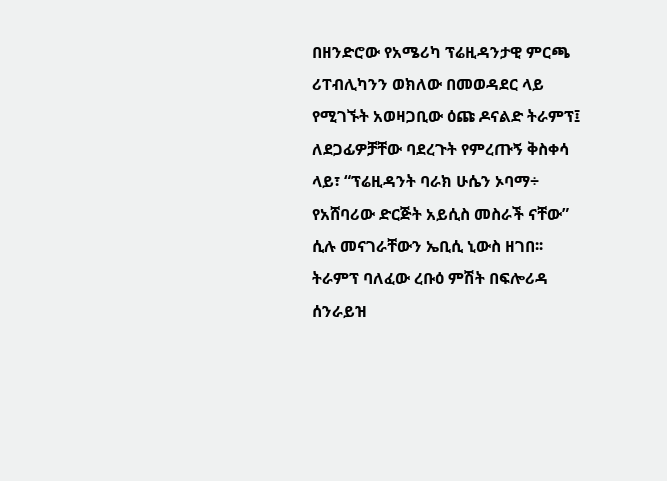በዘንድሮው የአሜሪካ ፕሬዚዳንታዊ ምርጫ ሪፐብሊካንን ወክለው በመወዳደር ላይ የሚገኙት አወዛጋቢው ዕጩ ዶናልድ ትራምፕ፤ ለደጋፊዎቻቸው ባደረጉት የምረጡኝ ቅስቀሳ ላይ፣ “ፕሬዚዳንት ባራክ ሁሴን ኦባማ÷ የአሸባሪው ድርጅት አይሲስ መስራች ናቸው” ሲሉ መናገራቸውን ኤቢሲ ኒውስ ዘገበ፡፡ ትራምፕ ባለፈው ረቡዕ ምሽት በፍሎሪዳ ሰንራይዝ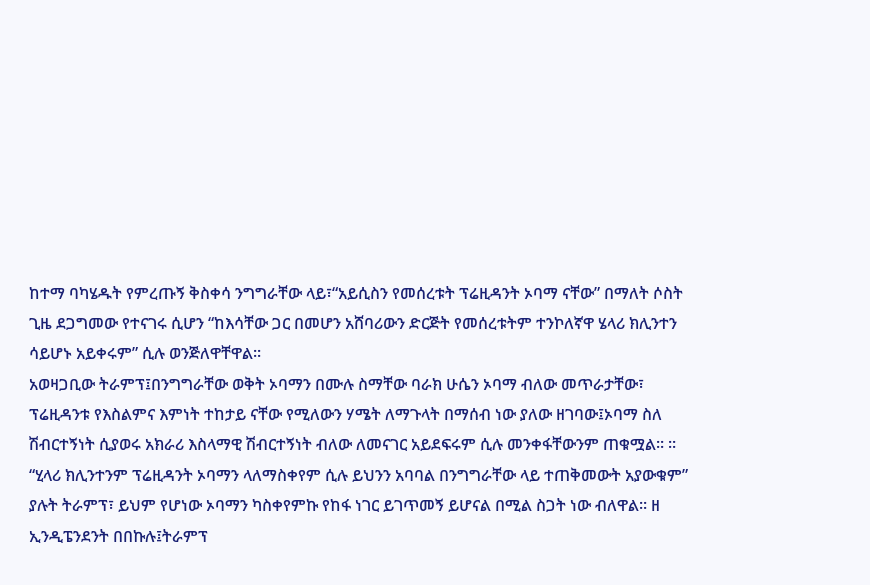ከተማ ባካሄዱት የምረጡኝ ቅስቀሳ ንግግራቸው ላይ፣“አይሲስን የመሰረቱት ፕሬዚዳንት ኦባማ ናቸው” በማለት ሶስት ጊዜ ደጋግመው የተናገሩ ሲሆን “ከእሳቸው ጋር በመሆን አሸባሪውን ድርጅት የመሰረቱትም ተንኮለኛዋ ሄላሪ ክሊንተን ሳይሆኑ አይቀሩም” ሲሉ ወንጅለዋቸዋል፡፡
አወዛጋቢው ትራምፕ፤በንግግራቸው ወቅት ኦባማን በሙሉ ስማቸው ባራክ ሁሴን ኦባማ ብለው መጥራታቸው፣ ፕሬዚዳንቱ የእስልምና እምነት ተከታይ ናቸው የሚለውን ሃሜት ለማጉላት በማሰብ ነው ያለው ዘገባው፤ኦባማ ስለ ሽብርተኝነት ሲያወሩ አክራሪ እስላማዊ ሽብርተኝነት ብለው ለመናገር አይደፍሩም ሲሉ መንቀፋቸውንም ጠቁሟል፡፡ ፡፡
“ሂላሪ ክሊንተንም ፕሬዚዳንት ኦባማን ላለማስቀየም ሲሉ ይህንን አባባል በንግግራቸው ላይ ተጠቅመውት አያውቁም” ያሉት ትራምፕ፣ ይህም የሆነው ኦባማን ካስቀየምኩ የከፋ ነገር ይገጥመኝ ይሆናል በሚል ስጋት ነው ብለዋል፡፡ ዘ ኢንዲፔንደንት በበኩሉ፤ትራምፕ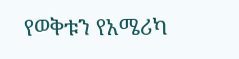የወቅቱን የአሜሪካ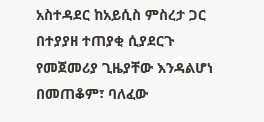አስተዳደር ከአይሲስ ምስረታ ጋር በተያያዘ ተጠያቂ ሲያደርጉ የመጀመሪያ ጊዜያቸው እንዳልሆነ በመጠቆም፣ ባለፈው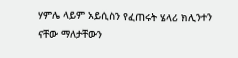ሃምሌ ላይም አይሲስን የፈጠሩት ሄላሪ ክሊንተን ናቸው ማለታቸውን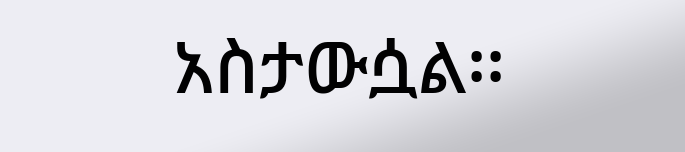አስታውሷል፡፡